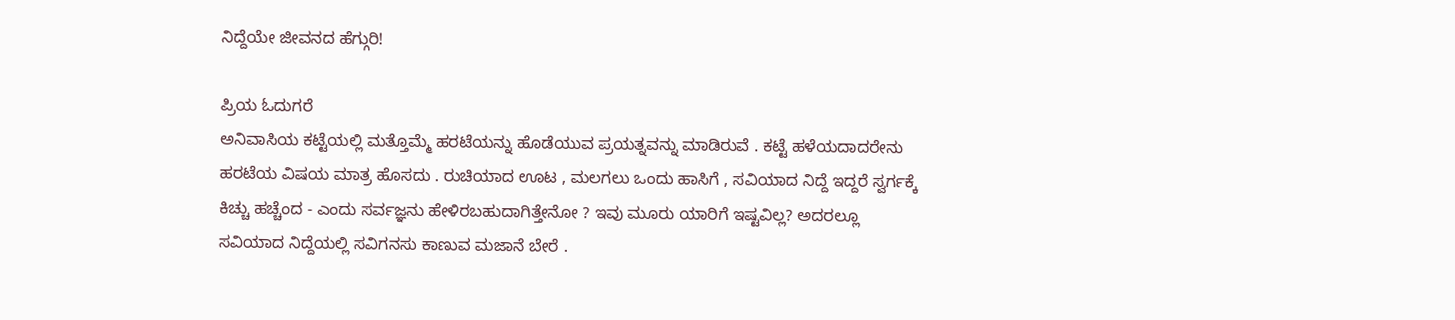ನಿದ್ದೆಯೇ ಜೀವನದ ಹೆಗ್ಗುರಿ!

ಪ್ರಿಯ ಓದುಗರೆ
ಅನಿವಾಸಿಯ ಕಟ್ಟೆಯಲ್ಲಿ ಮತ್ತೊಮ್ಮೆ ಹರಟೆಯನ್ನು ಹೊಡೆಯುವ ಪ್ರಯತ್ನವನ್ನು ಮಾಡಿರುವೆ . ಕಟ್ಟೆ ಹಳೆಯದಾದರೇನು
ಹರಟೆಯ ವಿಷಯ ಮಾತ್ರ ಹೊಸದು . ರುಚಿಯಾದ ಊಟ , ಮಲಗಲು ಒಂದು ಹಾಸಿಗೆ , ಸವಿಯಾದ ನಿದ್ದೆ ಇದ್ದರೆ ಸ್ವರ್ಗಕ್ಕೆ
ಕಿಚ್ಚು ಹಚ್ಚೆಂದ - ಎಂದು ಸರ್ವಜ್ಞನು ಹೇಳಿರಬಹುದಾಗಿತ್ತೇನೋ ? ಇವು ಮೂರು ಯಾರಿಗೆ ಇಷ್ಟವಿಲ್ಲ? ಅದರಲ್ಲೂ
ಸವಿಯಾದ ನಿದ್ದೆಯಲ್ಲಿ ಸವಿಗನಸು ಕಾಣುವ ಮಜಾನೆ ಬೇರೆ .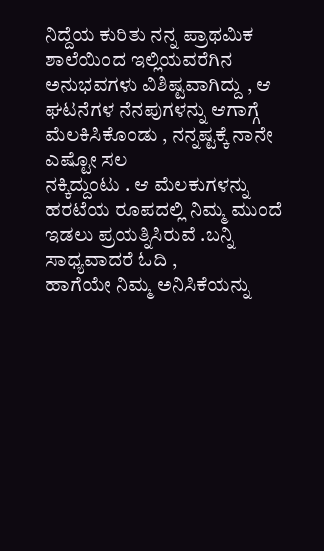ನಿದ್ದೆಯ ಕುರಿತು ನನ್ನ ಪ್ರಾಥಮಿಕ ಶಾಲೆಯಿಂದ ಇಲ್ಲಿಯವರೆಗಿನ
ಅನುಭವಗಳು ವಿಶಿಷ್ಟವಾಗಿದ್ದು , ಆ ಘಟನೆಗಳ ನೆನಪುಗಳನ್ನು ಆಗಾಗ್ಗೆ ಮೆಲಕಿಸಿಕೊಂಡು , ನನ್ನಷ್ಟಕ್ಕೆ ನಾನೇ ಎಷ್ಟೋ ಸಲ
ನಕ್ಕಿದ್ದುಂಟು . ಆ ಮೆಲಕುಗಳನ್ನು ಹರಟೆಯ ರೂಪದಲ್ಲಿ ನಿಮ್ಮ ಮುಂದೆ ಇಡಲು ಪ್ರಯತ್ನಿಸಿರುವೆ .ಬನ್ನಿ ಸಾಧ್ಯವಾದರೆ ಓದಿ ,
ಹಾಗೆಯೇ ನಿಮ್ಮ ಅನಿಸಿಕೆಯನ್ನು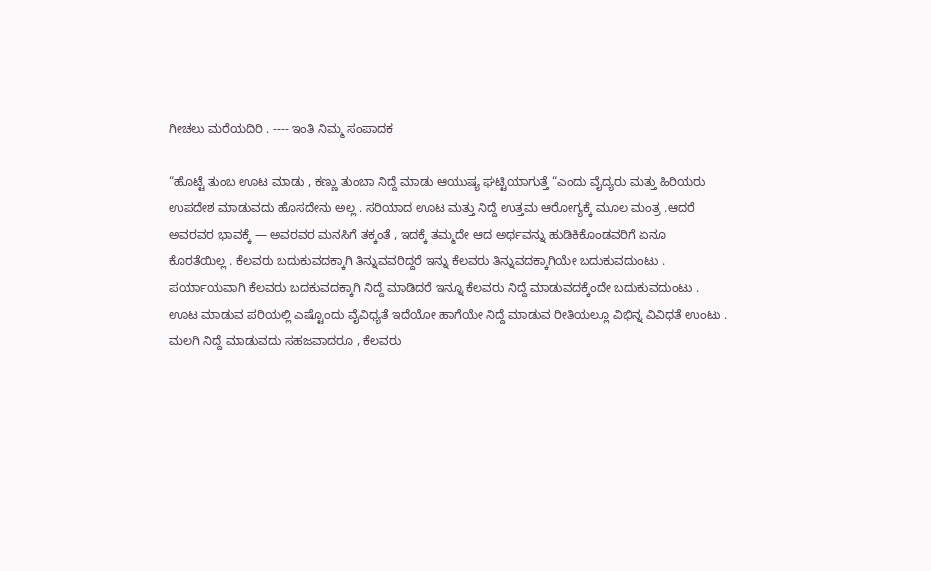ಗೀಚಲು ಮರೆಯದಿರಿ . ---- ಇಂತಿ ನಿಮ್ಮ ಸಂಪಾದಕ

“ಹೊಟ್ಟೆ ತುಂಬ ಊಟ ಮಾಡು , ಕಣ್ಣು ತುಂಬಾ ನಿದ್ದೆ ಮಾಡು ಆಯುಷ್ಯ ಘಟ್ಟಿಯಾಗುತ್ತೆ “ಎಂದು ವೈದ್ಯರು ಮತ್ತು ಹಿರಿಯರು
ಉಪದೇಶ ಮಾಡುವದು ಹೊಸದೇನು ಅಲ್ಲ . ಸರಿಯಾದ ಊಟ ಮತ್ತು ನಿದ್ದೆ ಉತ್ತಮ ಆರೋಗ್ಯಕ್ಕೆ ಮೂಲ ಮಂತ್ರ .ಆದರೆ
ಅವರವರ ಭಾವಕ್ಕೆ — ಅವರವರ ಮನಸಿಗೆ ತಕ್ಕಂತೆ , ಇದಕ್ಕೆ ತಮ್ಮದೇ ಆದ ಅರ್ಥವನ್ನು ಹುಡಿಕಿಕೊಂಡವರಿಗೆ ಏನೂ
ಕೊರತೆಯಿಲ್ಲ . ಕೆಲವರು ಬದುಕುವದಕ್ಕಾಗಿ ತಿನ್ನುವವರಿದ್ದರೆ ಇನ್ನು ಕೆಲವರು ತಿನ್ನುವದಕ್ಕಾಗಿಯೇ ಬದುಕುವದುಂಟು .
ಪರ್ಯಾಯವಾಗಿ ಕೆಲವರು ಬದಕುವದಕ್ಕಾಗಿ ನಿದ್ದೆ ಮಾಡಿದರೆ ಇನ್ನೂ ಕೆಲವರು ನಿದ್ದೆ ಮಾಡುವದಕ್ಕೆಂದೇ ಬದುಕುವದುಂಟು .
ಊಟ ಮಾಡುವ ಪರಿಯಲ್ಲಿ ಎಷ್ಟೊಂದು ವೈವಿಧ್ಯತೆ ಇದೆಯೋ ಹಾಗೆಯೇ ನಿದ್ದೆ ಮಾಡುವ ರೀತಿಯಲ್ಲೂ ವಿಭಿನ್ನ ವಿವಿಧತೆ ಉಂಟು .
ಮಲಗಿ ನಿದ್ದೆ ಮಾಡುವದು ಸಹಜವಾದರೂ , ಕೆಲವರು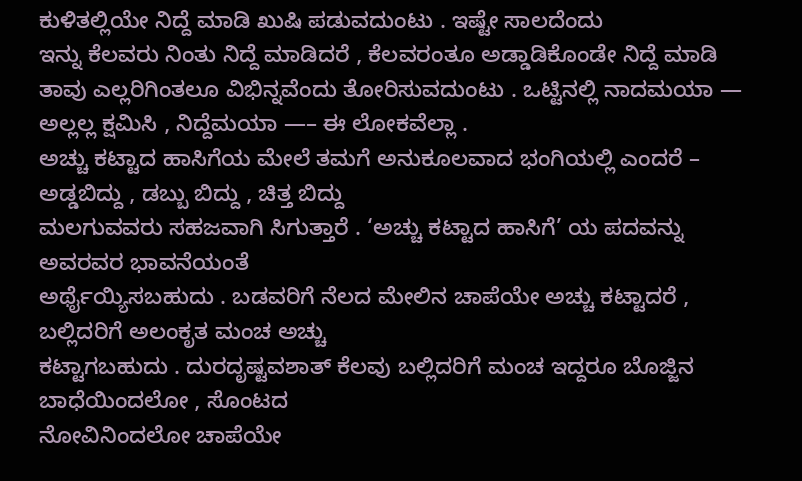ಕುಳಿತಲ್ಲಿಯೇ ನಿದ್ದೆ ಮಾಡಿ ಖುಷಿ ಪಡುವದುಂಟು . ಇಷ್ಟೇ ಸಾಲದೆಂದು
ಇನ್ನು ಕೆಲವರು ನಿಂತು ನಿದ್ದೆ ಮಾಡಿದರೆ , ಕೆಲವರಂತೂ ಅಡ್ಡಾಡಿಕೊಂಡೇ ನಿದ್ದೆ ಮಾಡಿ ತಾವು ಎಲ್ಲರಿಗಿಂತಲೂ ವಿಭಿನ್ನವೆಂದು ತೋರಿಸುವದುಂಟು . ಒಟ್ಟಿನಲ್ಲಿ ನಾದಮಯಾ — ಅಲ್ಲಲ್ಲ ಕ್ಷಮಿಸಿ , ನಿದ್ದೆಮಯಾ —– ಈ ಲೋಕವೆಲ್ಲಾ .
ಅಚ್ಚು ಕಟ್ಟಾದ ಹಾಸಿಗೆಯ ಮೇಲೆ ತಮಗೆ ಅನುಕೂಲವಾದ ಭಂಗಿಯಲ್ಲಿ ಎಂದರೆ – ಅಡ್ಡಬಿದ್ದು , ಡಬ್ಬು ಬಿದ್ದು , ಚಿತ್ತ ಬಿದ್ದು
ಮಲಗುವವರು ಸಹಜವಾಗಿ ಸಿಗುತ್ತಾರೆ . ‘ಅಚ್ಚು ಕಟ್ಟಾದ ಹಾಸಿಗೆ’ ಯ ಪದವನ್ನು ಅವರವರ ಭಾವನೆಯಂತೆ
ಅರ್ಥೈಯ್ಯಿಸಬಹುದು . ಬಡವರಿಗೆ ನೆಲದ ಮೇಲಿನ ಚಾಪೆಯೇ ಅಚ್ಚು ಕಟ್ಟಾದರೆ , ಬಲ್ಲಿದರಿಗೆ ಅಲಂಕೃತ ಮಂಚ ಅಚ್ಚು
ಕಟ್ಟಾಗಬಹುದು . ದುರದೃಷ್ಟವಶಾತ್ ಕೆಲವು ಬಲ್ಲಿದರಿಗೆ ಮಂಚ ಇದ್ದರೂ ಬೊಜ್ಜಿನ ಬಾಧೆಯಿಂದಲೋ , ಸೊಂಟದ
ನೋವಿನಿಂದಲೋ ಚಾಪೆಯೇ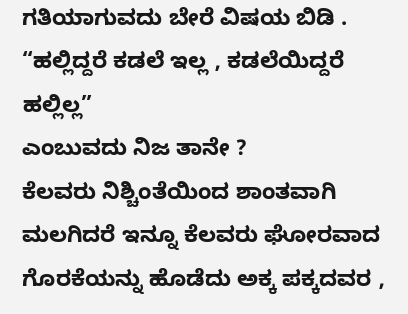ಗತಿಯಾಗುವದು ಬೇರೆ ವಿಷಯ ಬಿಡಿ . “ಹಲ್ಲಿದ್ದರೆ ಕಡಲೆ ಇಲ್ಲ , ಕಡಲೆಯಿದ್ದರೆ ಹಲ್ಲಿಲ್ಲ”
ಎಂಬುವದು ನಿಜ ತಾನೇ ?
ಕೆಲವರು ನಿಶ್ಚಿಂತೆಯಿಂದ ಶಾಂತವಾಗಿ ಮಲಗಿದರೆ ಇನ್ನೂ ಕೆಲವರು ಘೋರವಾದ ಗೊರಕೆಯನ್ನು ಹೊಡೆದು ಅಕ್ಕ ಪಕ್ಕದವರ ,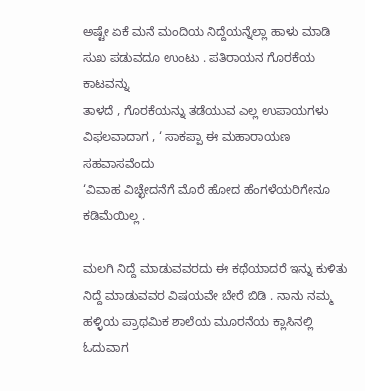ಅಷ್ಟೇ ಏಕೆ ಮನೆ ಮಂದಿಯ ನಿದ್ದೆಯನ್ನೆಲ್ಲಾ ಹಾಳು ಮಾಡಿ ಸುಖ ಪಡುವದೂ ಉಂಟು . ಪತಿರಾಯನ ಗೊರಕೆಯ ಕಾಟವನ್ನು
ತಾಳದೆ , ಗೊರಕೆಯನ್ನು ತಡೆಯುವ ಎಲ್ಲ ಉಪಾಯಗಳು ವಿಫಲವಾದಾಗ , ‘ ಸಾಕಪ್ಪಾ ಈ ಮಹಾರಾಯಣ ಸಹವಾಸವೆಂದು
‘ವಿವಾಹ ವಿಚ್ಛೇದನೆಗೆ ಮೊರೆ ಹೋದ ಹೆಂಗಳೆಯರಿಗೇನೂ ಕಡಿಮೆಯಿಲ್ಲ .

ಮಲಗಿ ನಿದ್ದೆ ಮಾಡುವವರದು ಈ ಕಥೆಯಾದರೆ ಇನ್ನು ಕುಳಿತು ನಿದ್ದೆ ಮಾಡುವವರ ವಿಷಯವೇ ಬೇರೆ ಬಿಡಿ . ನಾನು ನಮ್ಮ ಹಳ್ಳಿಯ ಪ್ರಾಥಮಿಕ ಶಾಲೆಯ ಮೂರನೆಯ ಕ್ಲಾಸಿನಲ್ಲಿ ಓದುವಾಗ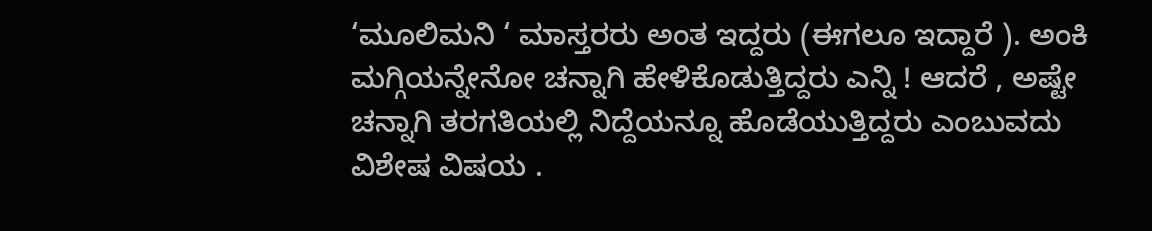‘ಮೂಲಿಮನಿ ‘ ಮಾಸ್ತರರು ಅಂತ ಇದ್ದರು (ಈಗಲೂ ಇದ್ದಾರೆ ). ಅಂಕಿ ಮಗ್ಗಿಯನ್ನೇನೋ ಚನ್ನಾಗಿ ಹೇಳಿಕೊಡುತ್ತಿದ್ದರು ಎನ್ನಿ ! ಆದರೆ , ಅಷ್ಟೇ ಚನ್ನಾಗಿ ತರಗತಿಯಲ್ಲಿ ನಿದ್ದೆಯನ್ನೂ ಹೊಡೆಯುತ್ತಿದ್ದರು ಎಂಬುವದು ವಿಶೇಷ ವಿಷಯ .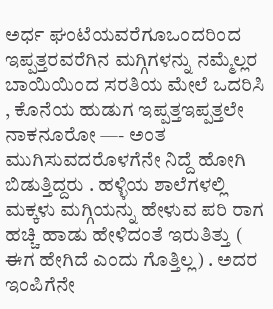ಅರ್ಧ ಘಂಟೆಯವರೆಗೂಒಂದರಿಂದ ಇಪ್ಪತ್ತರವರೆಗಿನ ಮಗ್ಗಿಗಳನ್ನು ನಮ್ಮೆಲ್ಲರ ಬಾಯಿಯಿಂದ ಸರತಿಯ ಮೇಲೆ ಒದರಿಸಿ , ಕೊನೆಯ ಹುಡುಗ ಇಪ್ಪತ್ತಇಪ್ಪತ್ತಲೇ ನಾಕನೂರೋ —- ಅಂತ ಮುಗಿಸುವದರೊಳಗೆನೇ ನಿದ್ದೆ ಹೋಗಿ ಬಿಡುತ್ತಿದ್ದರು . ಹಳ್ಳಿಯ ಶಾಲೆಗಳಲ್ಲಿ ಮಕ್ಕಳು ಮಗ್ಗಿಯನ್ನು ಹೇಳುವ ಪರಿ ರಾಗ ಹಚ್ಚಿ ಹಾಡು ಹೇಳಿದಂತೆ ಇರುತಿತ್ತು ( ಈಗ ಹೇಗಿದೆ ಎಂದು ಗೊತ್ತಿಲ್ಲ) . ಅದರ ಇಂಪಿಗೆನೇ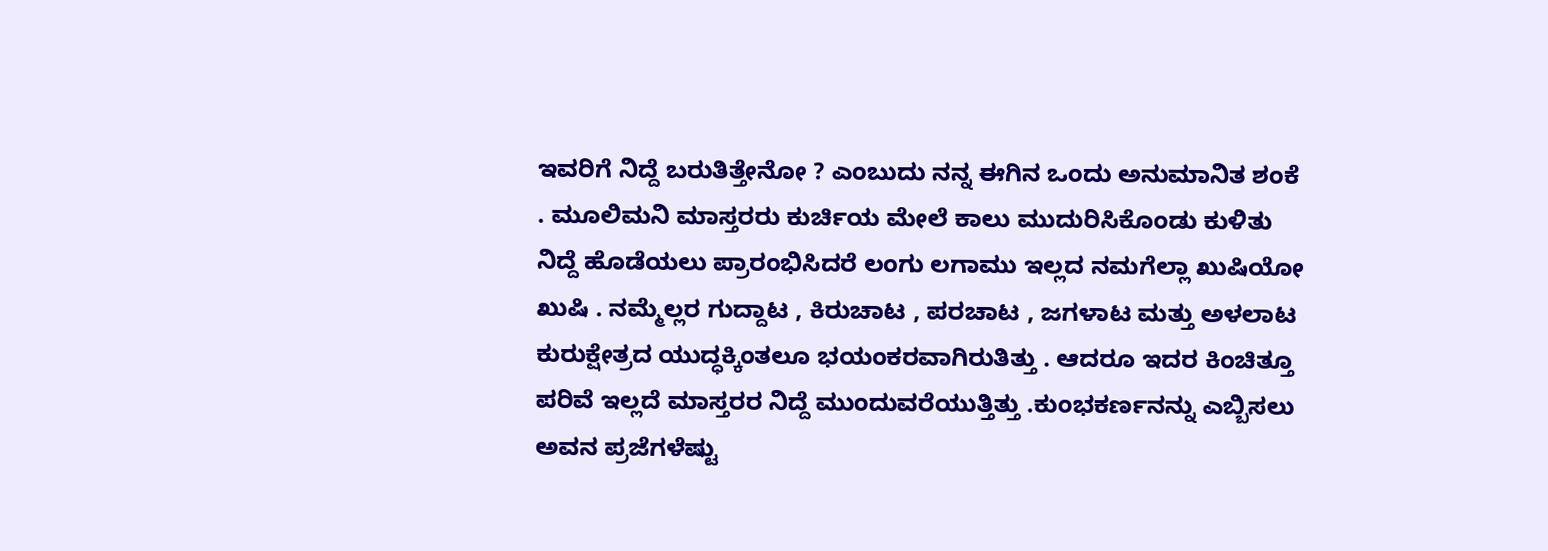ಇವರಿಗೆ ನಿದ್ದೆ ಬರುತಿತ್ತೇನೋ ? ಎಂಬುದು ನನ್ನ ಈಗಿನ ಒಂದು ಅನುಮಾನಿತ ಶಂಕೆ . ಮೂಲಿಮನಿ ಮಾಸ್ತರರು ಕುರ್ಚಿಯ ಮೇಲೆ ಕಾಲು ಮುದುರಿಸಿಕೊಂಡು ಕುಳಿತು ನಿದ್ದೆ ಹೊಡೆಯಲು ಪ್ರಾರಂಭಿಸಿದರೆ ಲಂಗು ಲಗಾಮು ಇಲ್ಲದ ನಮಗೆಲ್ಲಾ ಖುಷಿಯೋ ಖುಷಿ . ನಮ್ಮೆಲ್ಲರ ಗುದ್ದಾಟ , ಕಿರುಚಾಟ , ಪರಚಾಟ , ಜಗಳಾಟ ಮತ್ತು ಅಳಲಾಟ ಕುರುಕ್ಷೇತ್ರದ ಯುದ್ಧಕ್ಕಿಂತಲೂ ಭಯಂಕರವಾಗಿರುತಿತ್ತು . ಆದರೂ ಇದರ ಕಿಂಚಿತ್ತೂ ಪರಿವೆ ಇಲ್ಲದೆ ಮಾಸ್ತರರ ನಿದ್ದೆ ಮುಂದುವರೆಯುತ್ತಿತ್ತು .ಕುಂಭಕರ್ಣನನ್ನು ಎಬ್ಬಿಸಲು ಅವನ ಪ್ರಜೆಗಳೆಷ್ಟು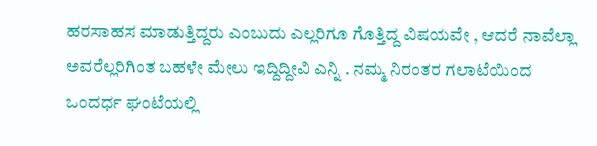ಹರಸಾಹಸ ಮಾಡುತ್ತಿದ್ದರು ಎಂಬುದು ಎಲ್ಲರಿಗೂ ಗೊತ್ತಿದ್ದ ವಿಷಯವೇ , ಆದರೆ ನಾವೆಲ್ಲಾ ಅವರೆಲ್ಲರಿಗಿಂತ ಬಹಳೇ ಮೇಲು ಇದ್ದಿದ್ದೀವಿ ಎನ್ನಿ . ನಮ್ಮ ನಿರಂತರ ಗಲಾಟೆಯಿಂದ ಒಂದರ್ಧ ಘಂಟೆಯಲ್ಲಿ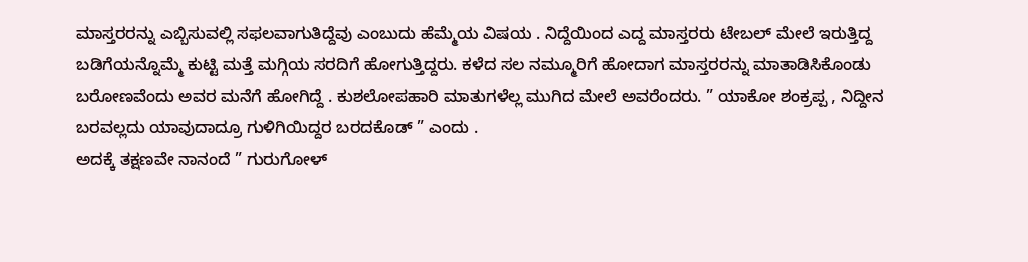ಮಾಸ್ತರರನ್ನು ಎಬ್ಬಿಸುವಲ್ಲಿ ಸಫಲವಾಗುತಿದ್ದೆವು ಎಂಬುದು ಹೆಮ್ಮೆಯ ವಿಷಯ . ನಿದ್ದೆಯಿಂದ ಎದ್ದ ಮಾಸ್ತರರು ಟೇಬಲ್ ಮೇಲೆ ಇರುತ್ತಿದ್ದ ಬಡಿಗೆಯನ್ನೊಮ್ಮೆ ಕುಟ್ಟಿ ಮತ್ತೆ ಮಗ್ಗಿಯ ಸರದಿಗೆ ಹೋಗುತ್ತಿದ್ದರು. ಕಳೆದ ಸಲ ನಮ್ಮೂರಿಗೆ ಹೋದಾಗ ಮಾಸ್ತರರನ್ನು ಮಾತಾಡಿಸಿಕೊಂಡು ಬರೋಣವೆಂದು ಅವರ ಮನೆಗೆ ಹೋಗಿದ್ದೆ . ಕುಶಲೋಪಹಾರಿ ಮಾತುಗಳೆಲ್ಲ ಮುಗಿದ ಮೇಲೆ ಅವರೆಂದರು. ” ಯಾಕೋ ಶಂಕ್ರಪ್ಪ , ನಿದ್ದೀನ ಬರವಲ್ಲದು ಯಾವುದಾದ್ರೂ ಗುಳಿಗಿಯಿದ್ದರ ಬರದಕೊಡ್ ” ಎಂದು .
ಅದಕ್ಕೆ ತಕ್ಷಣವೇ ನಾನಂದೆ ” ಗುರುಗೋಳ್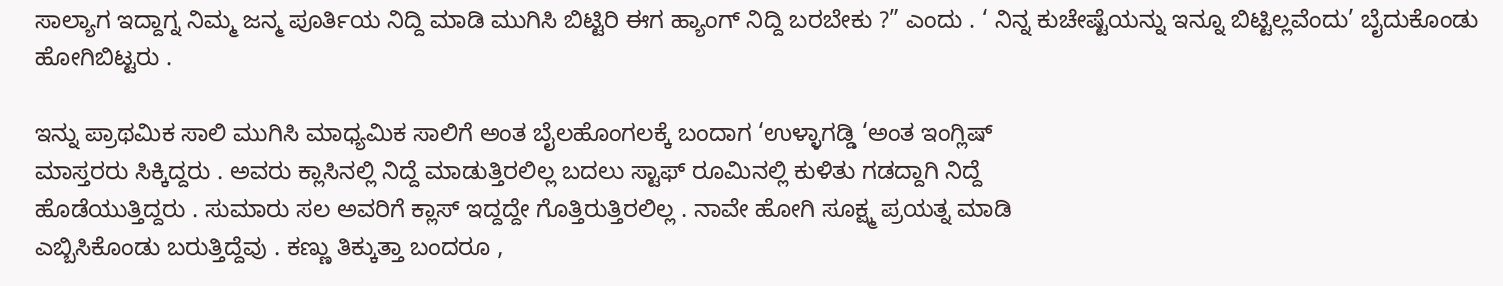ಸಾಲ್ಯಾಗ ಇದ್ದಾಗ್ನ ನಿಮ್ಮ ಜನ್ಮ ಪೂರ್ತಿಯ ನಿದ್ದಿ ಮಾಡಿ ಮುಗಿಸಿ ಬಿಟ್ಟಿರಿ ಈಗ ಹ್ಯಾಂಗ್ ನಿದ್ದಿ ಬರಬೇಕು ?” ಎಂದು . ‘ ನಿನ್ನ ಕುಚೇಷ್ಟೆಯನ್ನು ಇನ್ನೂ ಬಿಟ್ಟಿಲ್ಲವೆಂದು’ ಬೈದುಕೊಂಡು ಹೋಗಿಬಿಟ್ಟರು .

ಇನ್ನು ಪ್ರಾಥಮಿಕ ಸಾಲಿ ಮುಗಿಸಿ ಮಾಧ್ಯಮಿಕ ಸಾಲಿಗೆ ಅಂತ ಬೈಲಹೊಂಗಲಕ್ಕೆ ಬಂದಾಗ ‘ಉಳ್ಳಾಗಡ್ಡಿ ‘ಅಂತ ಇಂಗ್ಲಿಷ್
ಮಾಸ್ತರರು ಸಿಕ್ಕಿದ್ದರು . ಅವರು ಕ್ಲಾಸಿನಲ್ಲಿ ನಿದ್ದೆ ಮಾಡುತ್ತಿರಲಿಲ್ಲ ಬದಲು ಸ್ಟಾಫ್ ರೂಮಿನಲ್ಲಿ ಕುಳಿತು ಗಡದ್ದಾಗಿ ನಿದ್ದೆ
ಹೊಡೆಯುತ್ತಿದ್ದರು . ಸುಮಾರು ಸಲ ಅವರಿಗೆ ಕ್ಲಾಸ್ ಇದ್ದದ್ದೇ ಗೊತ್ತಿರುತ್ತಿರಲಿಲ್ಲ . ನಾವೇ ಹೋಗಿ ಸೂಕ್ಷ್ಮ ಪ್ರಯತ್ನ ಮಾಡಿ
ಎಬ್ಬಿಸಿಕೊಂಡು ಬರುತ್ತಿದ್ದೆವು . ಕಣ್ಣು ತಿಕ್ಕುತ್ತಾ ಬಂದರೂ ,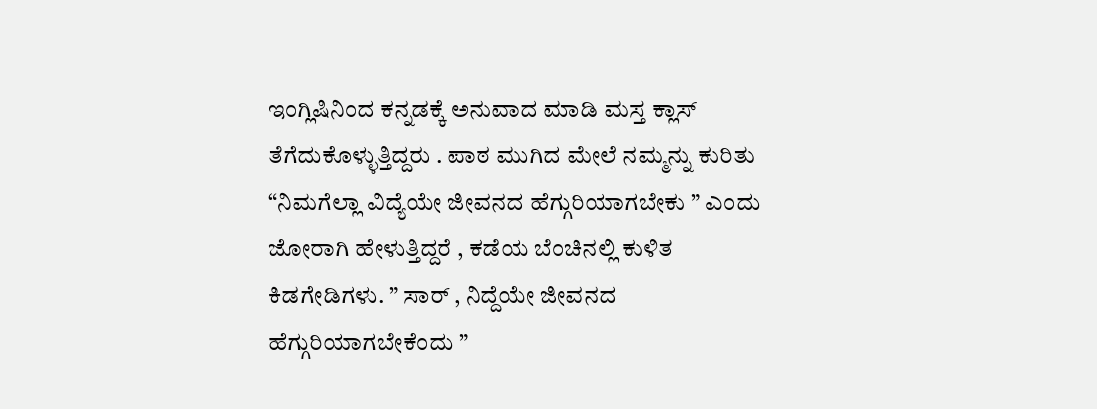ಇಂಗ್ಲಿಷಿನಿಂದ ಕನ್ನಡಕ್ಕೆ ಅನುವಾದ ಮಾಡಿ ಮಸ್ತ ಕ್ಲಾಸ್
ತೆಗೆದುಕೊಳ್ಳುತ್ತಿದ್ದರು . ಪಾಠ ಮುಗಿದ ಮೇಲೆ ನಮ್ಮನ್ನು ಕುರಿತು “ನಿಮಗೆಲ್ಲಾ ವಿದ್ಯೆಯೇ ಜೀವನದ ಹೆಗ್ಗುರಿಯಾಗಬೇಕು ” ಎಂದು
ಜೋರಾಗಿ ಹೇಳುತ್ತಿದ್ದರೆ , ಕಡೆಯ ಬೆಂಚಿನಲ್ಲಿ ಕುಳಿತ ಕಿಡಗೇಡಿಗಳು. ” ಸಾರ್ , ನಿದ್ದೆಯೇ ಜೀವನದ ಹೆಗ್ಗುರಿಯಾಗಬೇಕೆಂದು ”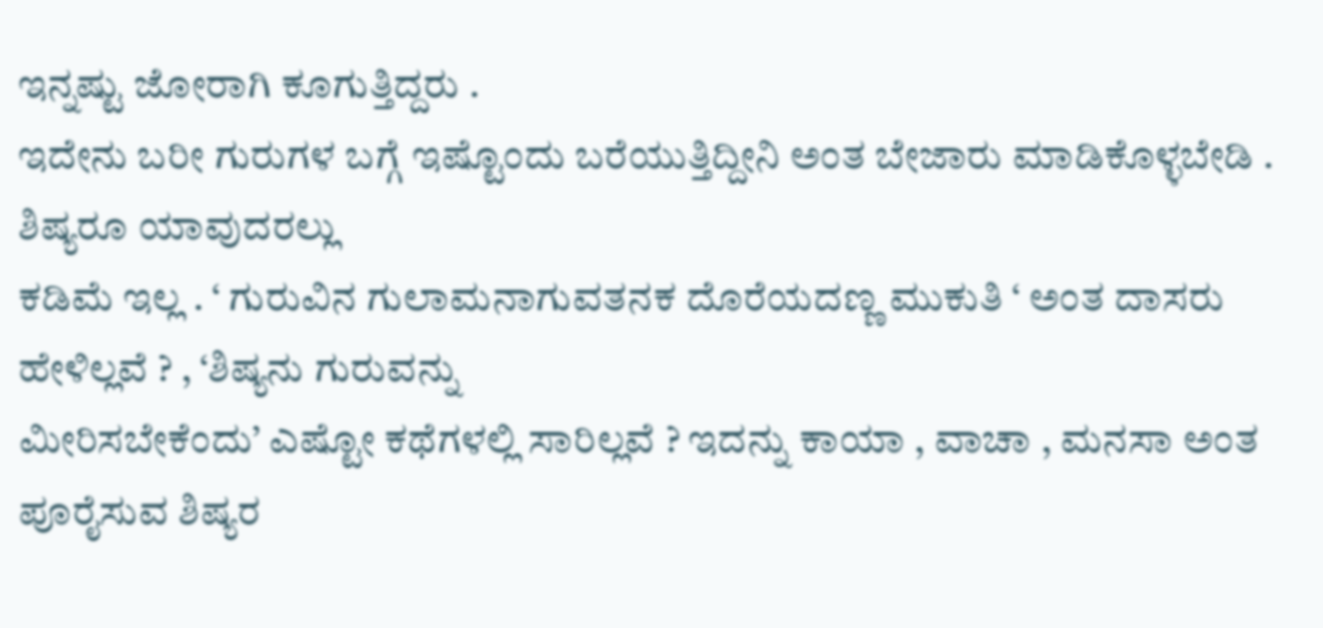ಇನ್ನಷ್ಟು ಜೋರಾಗಿ ಕೂಗುತ್ತಿದ್ದರು .
ಇದೇನು ಬರೀ ಗುರುಗಳ ಬಗ್ಗೆ ಇಷ್ಟೊಂದು ಬರೆಯುತ್ತಿದ್ದೀನಿ ಅಂತ ಬೇಜಾರು ಮಾಡಿಕೊಳ್ಳಬೇಡಿ . ಶಿಷ್ಯರೂ ಯಾವುದರಲ್ಲು
ಕಡಿಮೆ ಇಲ್ಲ . ‘ ಗುರುವಿನ ಗುಲಾಮನಾಗುವತನಕ ದೊರೆಯದಣ್ಣ ಮುಕುತಿ ‘ ಅಂತ ದಾಸರು ಹೇಳಿಲ್ಲವೆ ? , ‘ಶಿಷ್ಯನು ಗುರುವನ್ನು
ಮೀರಿಸಬೇಕೆಂದು’ ಎಷ್ಟೋ ಕಥೆಗಳಲ್ಲಿ ಸಾರಿಲ್ಲವೆ ? ಇದನ್ನು ಕಾಯಾ , ವಾಚಾ , ಮನಸಾ ಅಂತ ಪೂರೈಸುವ ಶಿಷ್ಯರ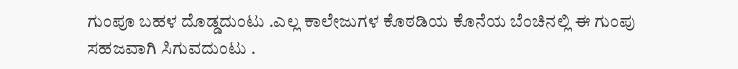ಗುಂಪೂ ಬಹಳ ದೊಡ್ಡದುಂಟು .ಎಲ್ಲ ಕಾಲೇಜುಗಳ ಕೊಠಡಿಯ ಕೊನೆಯ ಬೆಂಚಿನಲ್ಲಿ ಈ ಗುಂಪು ಸಹಜವಾಗಿ ಸಿಗುವದುಂಟು .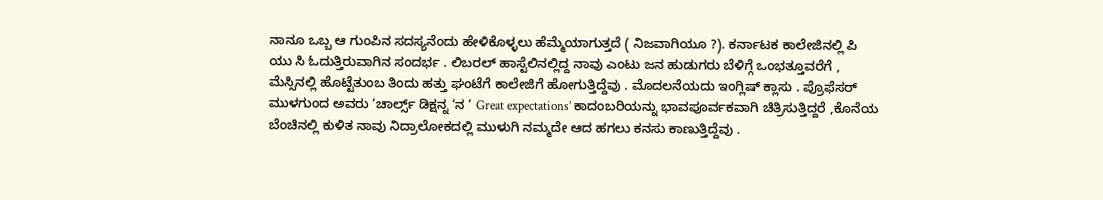ನಾನೂ ಒಬ್ಬ ಆ ಗುಂಪಿನ ಸದಸ್ಯನೆಂದು ಹೇಳಿಕೊಳ್ಳಲು ಹೆಮ್ಮೆಯಾಗುತ್ತದೆ ( ನಿಜವಾಗಿಯೂ ?). ಕರ್ನಾಟಕ ಕಾಲೇಜಿನಲ್ಲಿ ಪಿ
ಯು ಸಿ ಓದುತ್ತಿರುವಾಗಿನ ಸಂದರ್ಭ . ಲಿಬರಲ್ ಹಾಸ್ಟೆಲಿನಲ್ಲಿದ್ದ ನಾವು ಎಂಟು ಜನ ಹುಡುಗರು ಬೆಳಿಗ್ಗೆ ಒಂಭತ್ತೂವರೆಗೆ ,
ಮೆಸ್ಸಿನಲ್ಲಿ ಹೊಟ್ಟೆತುಂಬ ತಿಂದು ಹತ್ತು ಘಂಟೆಗೆ ಕಾಲೇಜಿಗೆ ಹೋಗುತ್ತಿದ್ದೆವು . ಮೊದಲನೆಯದು ಇಂಗ್ಲಿಷ್ ಕ್ಲಾಸು . ಪ್ರೊಫೆಸರ್
ಮುಳಗುಂದ ಅವರು ‘ಚಾರ್ಲ್ಸ್ ಡಿಕ್ಷನ್ನ ‘ನ ‘ Great expectations’ ಕಾದಂಬರಿಯನ್ನು ಭಾವಪೂರ್ವಕವಾಗಿ ಚಿತ್ರಿಸುತ್ತಿದ್ದರೆ ,ಕೊನೆಯ ಬೆಂಚಿನಲ್ಲಿ ಕುಳಿತ ನಾವು ನಿದ್ರಾಲೋಕದಲ್ಲಿ ಮುಳುಗಿ ನಮ್ಮದೇ ಆದ ಹಗಲು ಕನಸು ಕಾಣುತ್ತಿದ್ದೆವು .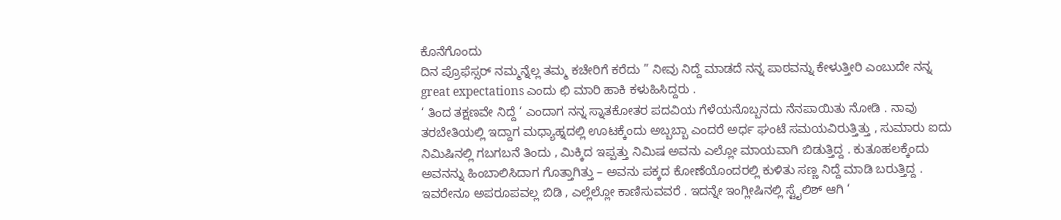ಕೊನೆಗೊಂದು
ದಿನ ಪ್ರೊಫೆಸ್ಸರ್ ನಮ್ಮನ್ನೆಲ್ಲ ತಮ್ಮ ಕಚೇರಿಗೆ ಕರೆದು ” ನೀವು ನಿದ್ದೆ ಮಾಡದೆ ನನ್ನ ಪಾಠವನ್ನು ಕೇಳುತ್ತೀರಿ ಎಂಬುದೇ ನನ್ನ
great expectations ಎಂದು ಛಿ ಮಾರಿ ಹಾಕಿ ಕಳುಹಿಸಿದ್ದರು .
‘ ತಿಂದ ತಕ್ಷಣವೇ ನಿದ್ದೆ ‘ ಎಂದಾಗ ನನ್ನ ಸ್ನಾತಕೋತರ ಪದವಿಯ ಗೆಳೆಯನೊಬ್ಬನದು ನೆನಪಾಯಿತು ನೋಡಿ . ನಾವು
ತರಬೇತಿಯಲ್ಲಿ ಇದ್ದಾಗ ಮಧ್ಯಾಹ್ನದಲ್ಲಿ ಊಟಕ್ಕೆಂದು ಅಬ್ಬಬ್ಬಾ ಎಂದರೆ ಅರ್ಧ ಘಂಟೆ ಸಮಯವಿರುತ್ತಿತ್ತು , ಸುಮಾರು ಐದು
ನಿಮಿಷಿನಲ್ಲಿ ಗಬಗಬನೆ ತಿಂದು , ಮಿಕ್ಕಿದ ಇಪ್ಪತ್ತು ನಿಮಿಷ ಅವನು ಎಲ್ಲೋ ಮಾಯವಾಗಿ ಬಿಡುತ್ತಿದ್ದ . ಕುತೂಹಲಕ್ಕೆಂದು
ಅವನನ್ನು ಹಿಂಬಾಲಿಸಿದಾಗ ಗೊತ್ತಾಗಿತ್ತು – ಅವನು ಪಕ್ಕದ ಕೋಣೆಯೊಂದರಲ್ಲಿ ಕುಳಿತು ಸಣ್ಣ ನಿದ್ದೆ ಮಾಡಿ ಬರುತ್ತಿದ್ದ .
ಇವರೇನೂ ಅಪರೂಪವಲ್ಲ ಬಿಡಿ , ಎಲ್ಲೆಲ್ಲೋ ಕಾಣಿಸುವವರೆ . ಇದನ್ನೇ ಇಂಗ್ಲೀಷಿನಲ್ಲಿ ಸ್ಟೈಲಿಶ್ ಆಗಿ ‘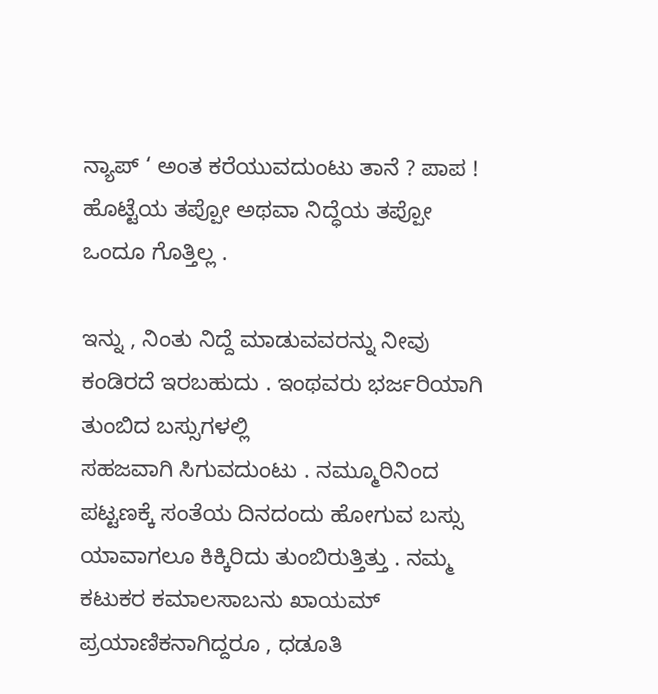ನ್ಯಾಪ್ ‘ ಅಂತ ಕರೆಯುವದುಂಟು ತಾನೆ ? ಪಾಪ ! ಹೊಟ್ಟೆಯ ತಪ್ಪೋ ಅಥವಾ ನಿದ್ಧೆಯ ತಪ್ಪೋ ಒಂದೂ ಗೊತ್ತಿಲ್ಲ .

ಇನ್ನು , ನಿಂತು ನಿದ್ದೆ ಮಾಡುವವರನ್ನು ನೀವು ಕಂಡಿರದೆ ಇರಬಹುದು . ಇಂಥವರು ಭರ್ಜರಿಯಾಗಿ ತುಂಬಿದ ಬಸ್ಸುಗಳಲ್ಲಿ
ಸಹಜವಾಗಿ ಸಿಗುವದುಂಟು . ನಮ್ಮೂರಿನಿಂದ ಪಟ್ಟಣಕ್ಕೆ ಸಂತೆಯ ದಿನದಂದು ಹೋಗುವ ಬಸ್ಸು ಯಾವಾಗಲೂ ಕಿಕ್ಕಿರಿದು ತುಂಬಿರುತ್ತಿತ್ತು . ನಮ್ಮ ಕಟುಕರ ಕಮಾಲಸಾಬನು ಖಾಯಮ್ ಪ್ರಯಾಣಿಕನಾಗಿದ್ದರೂ , ಧಡೂತಿ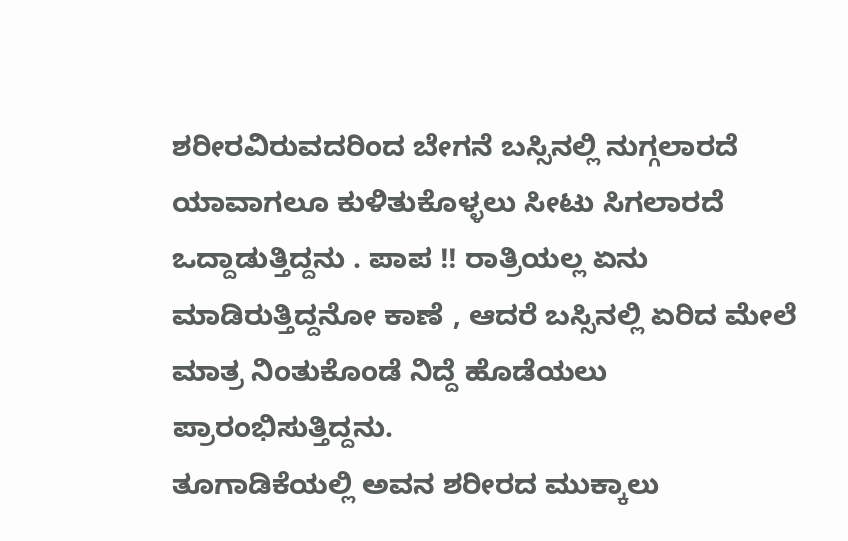ಶರೀರವಿರುವದರಿಂದ ಬೇಗನೆ ಬಸ್ಸಿನಲ್ಲಿ ನುಗ್ಗಲಾರದೆ ಯಾವಾಗಲೂ ಕುಳಿತುಕೊಳ್ಳಲು ಸೀಟು ಸಿಗಲಾರದೆ ಒದ್ದಾಡುತ್ತಿದ್ದನು . ಪಾಪ !! ರಾತ್ರಿಯಲ್ಲ ಏನು
ಮಾಡಿರುತ್ತಿದ್ದನೋ ಕಾಣೆ , ಆದರೆ ಬಸ್ಸಿನಲ್ಲಿ ಏರಿದ ಮೇಲೆ ಮಾತ್ರ ನಿಂತುಕೊಂಡೆ ನಿದ್ದೆ ಹೊಡೆಯಲು ಪ್ರಾರಂಭಿಸುತ್ತಿದ್ದನು.
ತೂಗಾಡಿಕೆಯಲ್ಲಿ ಅವನ ಶರೀರದ ಮುಕ್ಕಾಲು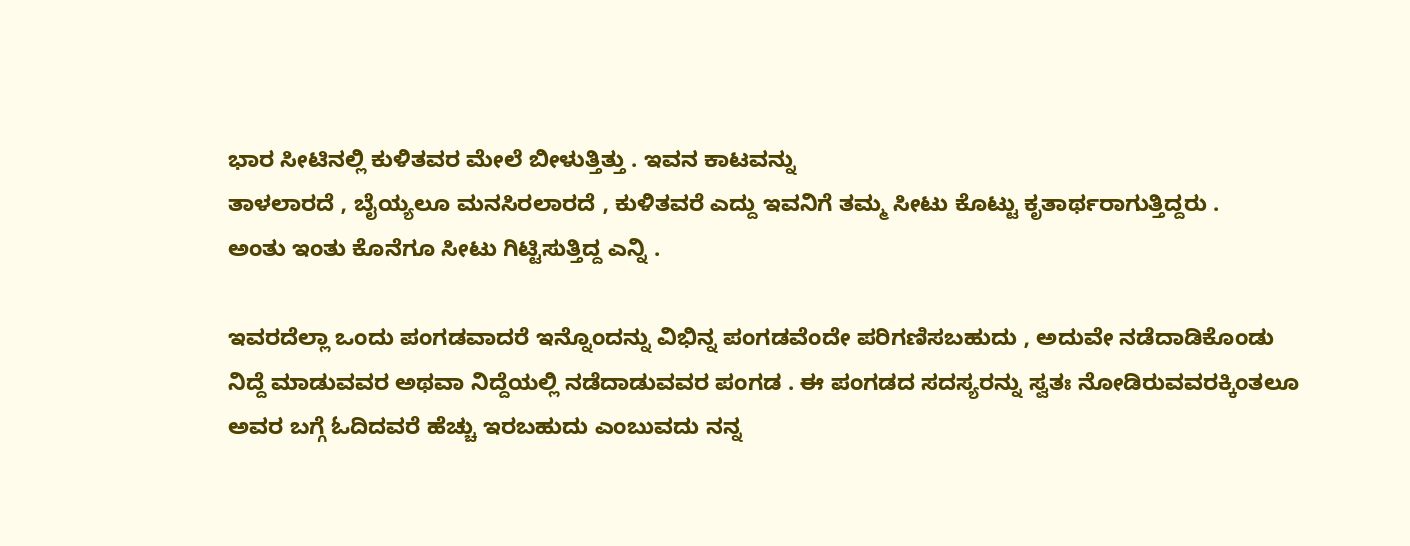ಭಾರ ಸೀಟಿನಲ್ಲಿ ಕುಳಿತವರ ಮೇಲೆ ಬೀಳುತ್ತಿತ್ತು . ಇವನ ಕಾಟವನ್ನು
ತಾಳಲಾರದೆ , ಬೈಯ್ಯಲೂ ಮನಸಿರಲಾರದೆ , ಕುಳಿತವರೆ ಎದ್ದು ಇವನಿಗೆ ತಮ್ಮ ಸೀಟು ಕೊಟ್ಟು ಕೃತಾರ್ಥರಾಗುತ್ತಿದ್ದರು .
ಅಂತು ಇಂತು ಕೊನೆಗೂ ಸೀಟು ಗಿಟ್ಟಿಸುತ್ತಿದ್ದ ಎನ್ನಿ .

ಇವರದೆಲ್ಲಾ ಒಂದು ಪಂಗಡವಾದರೆ ಇನ್ನೊಂದನ್ನು ವಿಭಿನ್ನ ಪಂಗಡವೆಂದೇ ಪರಿಗಣಿಸಬಹುದು , ಅದುವೇ ನಡೆದಾಡಿಕೊಂಡು
ನಿದ್ದೆ ಮಾಡುವವರ ಅಥವಾ ನಿದ್ದೆಯಲ್ಲಿ ನಡೆದಾಡುವವರ ಪಂಗಡ . ಈ ಪಂಗಡದ ಸದಸ್ಯರನ್ನು ಸ್ವತಃ ನೋಡಿರುವವರಕ್ಕಿಂತಲೂ ಅವರ ಬಗ್ಗೆ ಓದಿದವರೆ ಹೆಚ್ಚು ಇರಬಹುದು ಎಂಬುವದು ನನ್ನ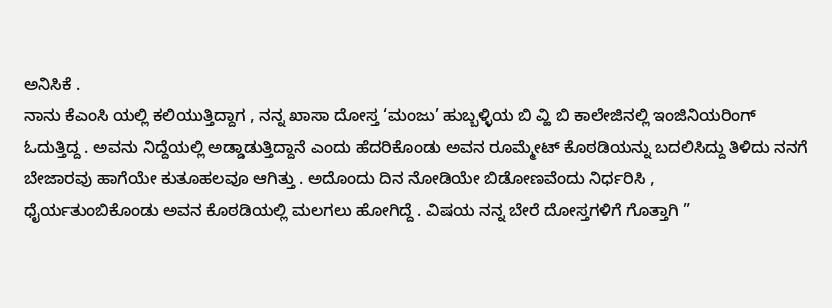ಅನಿಸಿಕೆ .
ನಾನು ಕೆಎಂಸಿ ಯಲ್ಲಿ ಕಲಿಯುತ್ತಿದ್ದಾಗ , ನನ್ನ ಖಾಸಾ ದೋಸ್ತ ‘ಮಂಜು’ ಹುಬ್ಬಳ್ಳಿಯ ಬಿ ವ್ಹಿ ಬಿ ಕಾಲೇಜಿನಲ್ಲಿ ಇಂಜಿನಿಯರಿಂಗ್
ಓದುತ್ತಿದ್ದ . ಅವನು ನಿದ್ದೆಯಲ್ಲಿ ಅಡ್ಡಾಡುತ್ತಿದ್ದಾನೆ ಎಂದು ಹೆದರಿಕೊಂಡು ಅವನ ರೂಮ್ಮೇಟ್ ಕೊಠಡಿಯನ್ನು ಬದಲಿಸಿದ್ದು ತಿಳಿದು ನನಗೆ ಬೇಜಾರವು ಹಾಗೆಯೇ ಕುತೂಹಲವೂ ಆಗಿತ್ತು . ಅದೊಂದು ದಿನ ನೋಡಿಯೇ ಬಿಡೋಣವೆಂದು ನಿರ್ಧರಿಸಿ ,
ಧೈರ್ಯತುಂಬಿಕೊಂಡು ಅವನ ಕೊಠಡಿಯಲ್ಲಿ ಮಲಗಲು ಹೋಗಿದ್ದೆ . ವಿಷಯ ನನ್ನ ಬೇರೆ ದೋಸ್ತಗಳಿಗೆ ಗೊತ್ತಾಗಿ ”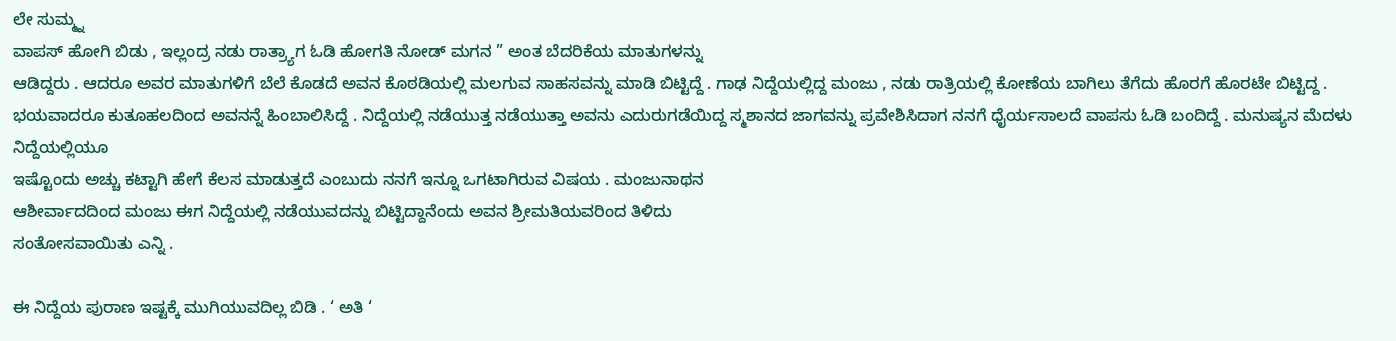ಲೇ ಸುಮ್ಮ್ನ
ವಾಪಸ್ ಹೋಗಿ ಬಿಡು , ಇಲ್ಲಂದ್ರ ನಡು ರಾತ್ರ್ಯಾಗ ಓಡಿ ಹೋಗತಿ ನೋಡ್ ಮಗನ ” ಅಂತ ಬೆದರಿಕೆಯ ಮಾತುಗಳನ್ನು
ಆಡಿದ್ದರು . ಆದರೂ ಅವರ ಮಾತುಗಳಿಗೆ ಬೆಲೆ ಕೊಡದೆ ಅವನ ಕೊಠಡಿಯಲ್ಲಿ ಮಲಗುವ ಸಾಹಸವನ್ನು ಮಾಡಿ ಬಿಟ್ಟಿದ್ದೆ . ಗಾಢ ನಿದ್ದೆಯಲ್ಲಿದ್ದ ಮಂಜು , ನಡು ರಾತ್ರಿಯಲ್ಲಿ ಕೋಣೆಯ ಬಾಗಿಲು ತೆಗೆದು ಹೊರಗೆ ಹೊರಟೇ ಬಿಟ್ಟಿದ್ದ . ಭಯವಾದರೂ ಕುತೂಹಲದಿಂದ ಅವನನ್ನೆ ಹಿಂಬಾಲಿಸಿದ್ದೆ . ನಿದ್ದೆಯಲ್ಲಿ ನಡೆಯುತ್ತ ನಡೆಯುತ್ತಾ ಅವನು ಎದುರುಗಡೆಯಿದ್ದ ಸ್ಮಶಾನದ ಜಾಗವನ್ನು ಪ್ರವೇಶಿಸಿದಾಗ ನನಗೆ ಧೈರ್ಯಸಾಲದೆ ವಾಪಸು ಓಡಿ ಬಂದಿದ್ದೆ . ಮನುಷ್ಯನ ಮೆದಳು ನಿದ್ದೆಯಲ್ಲಿಯೂ
ಇಷ್ಟೊಂದು ಅಚ್ಚು ಕಟ್ಟಾಗಿ ಹೇಗೆ ಕೆಲಸ ಮಾಡುತ್ತದೆ ಎಂಬುದು ನನಗೆ ಇನ್ನೂ ಒಗಟಾಗಿರುವ ವಿಷಯ . ಮಂಜುನಾಥನ
ಆಶೀರ್ವಾದದಿಂದ ಮಂಜು ಈಗ ನಿದ್ದೆಯಲ್ಲಿ ನಡೆಯುವದನ್ನು ಬಿಟ್ಟಿದ್ದಾನೆಂದು ಅವನ ಶ್ರೀಮತಿಯವರಿಂದ ತಿಳಿದು
ಸಂತೋಸವಾಯಿತು ಎನ್ನಿ .

ಈ ನಿದ್ದೆಯ ಪುರಾಣ ಇಷ್ಟಕ್ಕೆ ಮುಗಿಯುವದಿಲ್ಲ ಬಿಡಿ . ‘ ಅತಿ ‘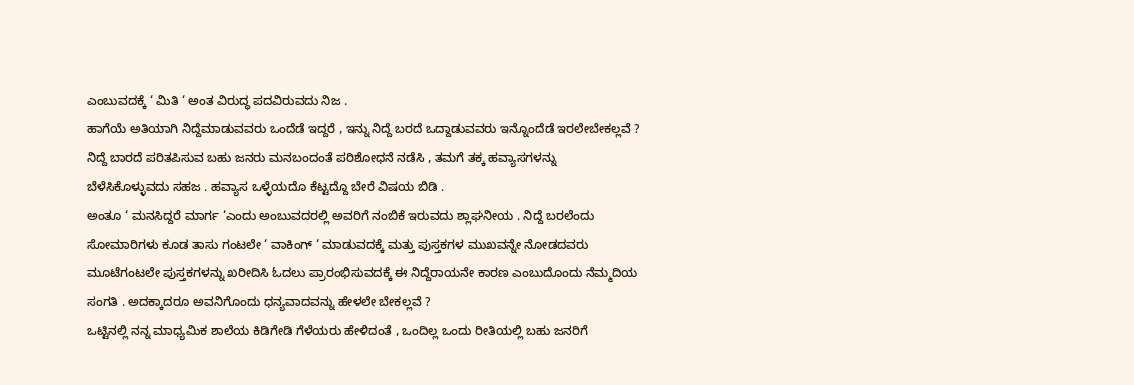ಎಂಬುವದಕ್ಕೆ ‘ ಮಿತಿ ‘ ಅಂತ ವಿರುದ್ಧ ಪದವಿರುವದು ನಿಜ .
ಹಾಗೆಯೆ ಅತಿಯಾಗಿ ನಿದ್ದೆಮಾಡುವವರು ಒಂದೆಡೆ ಇದ್ದರೆ , ಇನ್ನು ನಿದ್ದೆ ಬರದೆ ಒದ್ದಾಡುವವರು ಇನ್ನೊಂದೆಡೆ ಇರಲೇಬೇಕಲ್ಲವೆ ? ನಿದ್ದೆ ಬಾರದೆ ಪರಿತಪಿಸುವ ಬಹು ಜನರು ಮನಬಂದಂತೆ ಪರಿಶೋಧನೆ ನಡೆಸಿ , ತಮಗೆ ತಕ್ಕ ಹವ್ಯಾಸಗಳನ್ನು
ಬೆಳೆಸಿಕೊಳ್ಳುವದು ಸಹಜ . ಹವ್ಯಾಸ ಒಳ್ಳೆಯದೊ ಕೆಟ್ಟದ್ದೊ ಬೇರೆ ವಿಷಯ ಬಿಡಿ .
ಅಂತೂ ‘ ಮನಸಿದ್ದರೆ ಮಾರ್ಗ ‘ಎಂದು ಅಂಬುವದರಲ್ಲಿ ಅವರಿಗೆ ನಂಬಿಕೆ ಇರುವದು ಶ್ಲಾಘನೀಯ . ನಿದ್ದೆ ಬರಲೆಂದು
ಸೋಮಾರಿಗಳು ಕೂಡ ತಾಸು ಗಂಟಲೇ ‘ ವಾಕಿಂಗ್ ‘ ಮಾಡುವದಕ್ಕೆ ಮತ್ತು ಪುಸ್ತಕಗಳ ಮುಖವನ್ನೇ ನೋಡದವರು
ಮೂಟೆಗಂಟಲೇ ಪುಸ್ತಕಗಳನ್ನು ಖರೀದಿಸಿ ಓದಲು ಪ್ರಾರಂಭಿಸುವದಕ್ಕೆ ಈ ನಿದ್ದೆರಾಯನೇ ಕಾರಣ ಎಂಬುದೊಂದು ನೆಮ್ಮದಿಯ
ಸಂಗತಿ . ಅದಕ್ಕಾದರೂ ಅವನಿಗೊಂದು ಧನ್ಯವಾದವನ್ನು ಹೇಳಲೇ ಬೇಕಲ್ಲವೆ ?
ಒಟ್ಟಿನಲ್ಲಿ ನನ್ನ ಮಾಧ್ಯಮಿಕ ಶಾಲೆಯ ಕಿಡಿಗೇಡಿ ಗೆಳೆಯರು ಹೇಳಿದಂತೆ , ಒಂದಿಲ್ಲ ಒಂದು ರೀತಿಯಲ್ಲಿ ಬಹು ಜನರಿಗೆ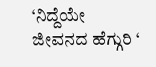‘ನಿದ್ದೆಯೇ ಜೀವನದ ಹೆಗ್ಗುರಿ ‘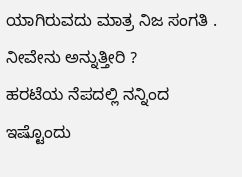ಯಾಗಿರುವದು ಮಾತ್ರ ನಿಜ ಸಂಗತಿ . ನೀವೇನು ಅನ್ನುತ್ತೀರಿ ?
ಹರಟೆಯ ನೆಪದಲ್ಲಿ ನನ್ನಿಂದ ಇಷ್ಟೊಂದು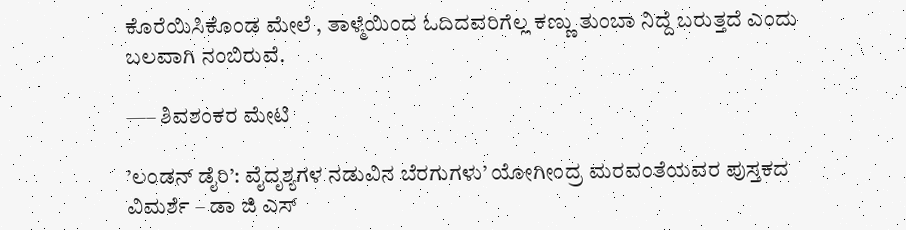ಕೊರೆಯಿಸಿಕೊಂಡ ಮೇಲೆ , ತಾಳ್ಮೆಯಿಂದ ಓದಿದವರಿಗೆಲ್ಲ ಕಣ್ಣು ತುಂಬಾ ನಿದ್ದೆ ಬರುತ್ತದೆ ಎಂದು ಬಲವಾಗಿ ನಂಬಿರುವೆ.

—– ಶಿವಶಂಕರ ಮೇಟಿ

’ಲಂಡನ್ ಡೈರಿ’: ವೈದೃಶ್ಯಗಳ ನಡುವಿನ ಬೆರಗುಗಳು’ ಯೋಗೀಂದ್ರ ಮರವಂತೆಯವರ ಪುಸ್ತಕದ ವಿಮರ್ಶೆ – ಡಾ ಜಿ ಎಸ್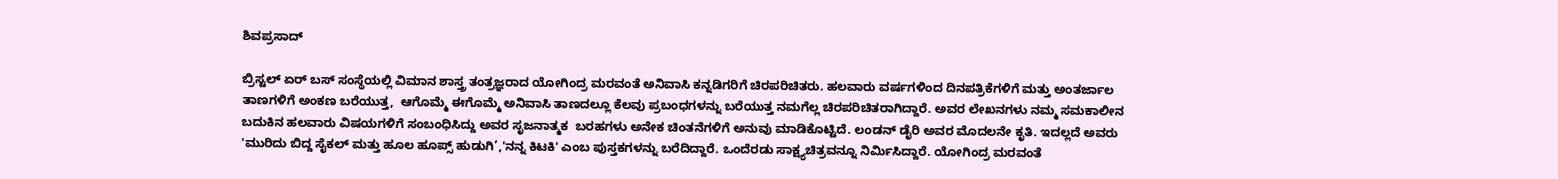ಶಿವಪ್ರಸಾದ್

ಬ್ರಿಸ್ಟಲ್ ಏರ್ ಬಸ್ ಸಂಸ್ಥೆಯಲ್ಲಿ ವಿಮಾನ ಶಾಸ್ತ್ರ ತಂತ್ರಜ್ಞರಾದ ಯೋಗಿಂದ್ರ ಮರವಂತೆ ಅನಿವಾಸಿ ಕನ್ನಡಿಗರಿಗೆ ಚಿರಪರಿಚಿತರು. ಹಲವಾರು ವರ್ಷಗಳಿಂದ ದಿನಪತ್ರಿಕೆಗಳಿಗೆ ಮತ್ತು ಅಂತರ್ಜಾಲ ತಾಣಗಳಿಗೆ ಅಂಕಣ ಬರೆಯುತ್ತ,  ಆಗೊಮ್ಮೆ ಈಗೊಮ್ಮೆ ಅನಿವಾಸಿ ತಾಣದಲ್ಲೂ ಕೆಲವು ಪ್ರಬಂಧಗಳನ್ನು ಬರೆಯುತ್ತ ನಮಗೆಲ್ಲ ಚಿರಪರಿಚಿತರಾಗಿದ್ದಾರೆ. ಅವರ ಲೇಖನಗಳು ನಮ್ಮ ಸಮಕಾಲೀನ ಬದುಕಿನ ಹಲವಾರು ವಿಷಯಗಳಿಗೆ ಸಂಬಂಧಿಸಿದ್ದು ಅವರ ಸೃಜನಾತ್ಮಕ  ಬರಹಗಳು ಅನೇಕ ಚಿಂತನೆಗಳಿಗೆ ಅನುವು ಮಾಡಿಕೊಟ್ಟಿದೆ. ಲಂಡನ್ ಡೈರಿ ಅವರ ಮೊದಲನೇ ಕೃತಿ. ಇದಲ್ಲದೆ ಅವರು 'ಮುರಿದು ಬಿದ್ದ ಸೈಕಲ್ ಮತ್ತು ಹೂಲ ಹೂಪ್ಸ್ ಹುಡುಗಿ’,'ನನ್ನ ಕಿಟಕಿ' ಎಂಬ ಪುಸ್ತಕಗಳನ್ನು ಬರೆದಿದ್ದಾರೆ. ಒಂದೆರಡು ಸಾಕ್ಷ್ಯಚಿತ್ರವನ್ನೂ ನಿರ್ಮಿಸಿದ್ದಾರೆ. ಯೋಗಿಂದ್ರ ಮರವಂತೆ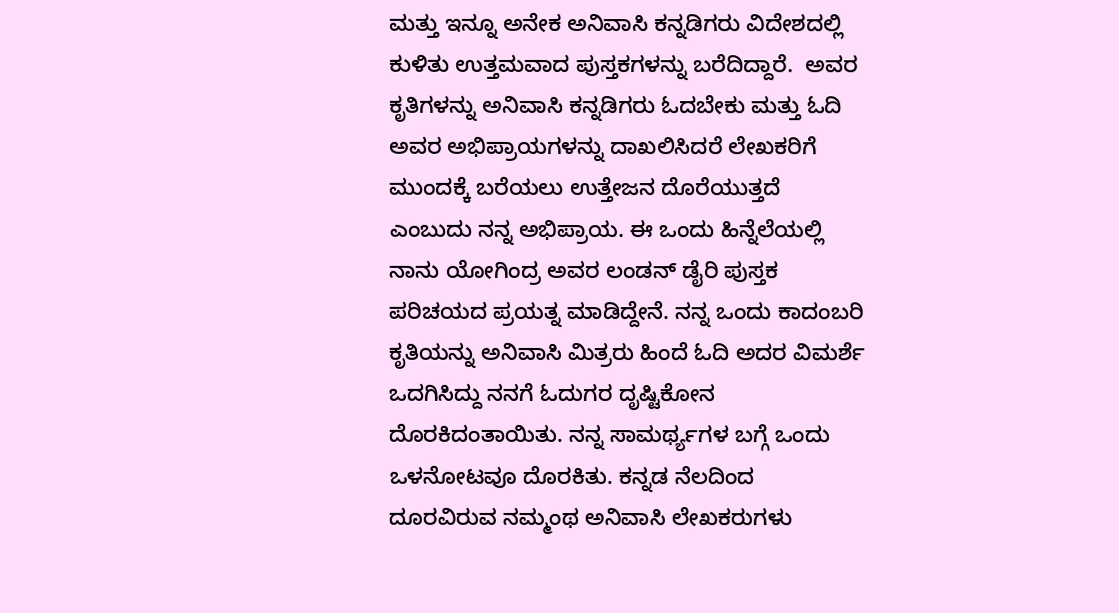ಮತ್ತು ಇನ್ನೂ ಅನೇಕ ಅನಿವಾಸಿ ಕನ್ನಡಿಗರು ವಿದೇಶದಲ್ಲಿ ಕುಳಿತು ಉತ್ತಮವಾದ ಪುಸ್ತಕಗಳನ್ನು ಬರೆದಿದ್ದಾರೆ.  ಅವರ ಕೃತಿಗಳನ್ನು ಅನಿವಾಸಿ ಕನ್ನಡಿಗರು ಓದಬೇಕು ಮತ್ತು ಓದಿ ಅವರ ಅಭಿಪ್ರಾಯಗಳನ್ನು ದಾಖಲಿಸಿದರೆ ಲೇಖಕರಿಗೆ ಮುಂದಕ್ಕೆ ಬರೆಯಲು ಉತ್ತೇಜನ ದೊರೆಯುತ್ತದೆ ಎಂಬುದು ನನ್ನ ಅಭಿಪ್ರಾಯ. ಈ ಒಂದು ಹಿನ್ನೆಲೆಯಲ್ಲಿ ನಾನು ಯೋಗಿಂದ್ರ ಅವರ ಲಂಡನ್ ಡೈರಿ ಪುಸ್ತಕ ಪರಿಚಯದ ಪ್ರಯತ್ನ ಮಾಡಿದ್ದೇನೆ. ನನ್ನ ಒಂದು ಕಾದಂಬರಿ ಕೃತಿಯನ್ನು ಅನಿವಾಸಿ ಮಿತ್ರರು ಹಿಂದೆ ಓದಿ ಅದರ ವಿಮರ್ಶೆ ಒದಗಿಸಿದ್ದು ನನಗೆ ಓದುಗರ ದೃಷ್ಟಿಕೋನ ದೊರಕಿದಂತಾಯಿತು. ನನ್ನ ಸಾಮರ್ಥ್ಯಗಳ ಬಗ್ಗೆ ಒಂದು ಒಳನೋಟವೂ ದೊರಕಿತು. ಕನ್ನಡ ನೆಲದಿಂದ ದೂರವಿರುವ ನಮ್ಮಂಥ ಅನಿವಾಸಿ ಲೇಖಕರುಗಳು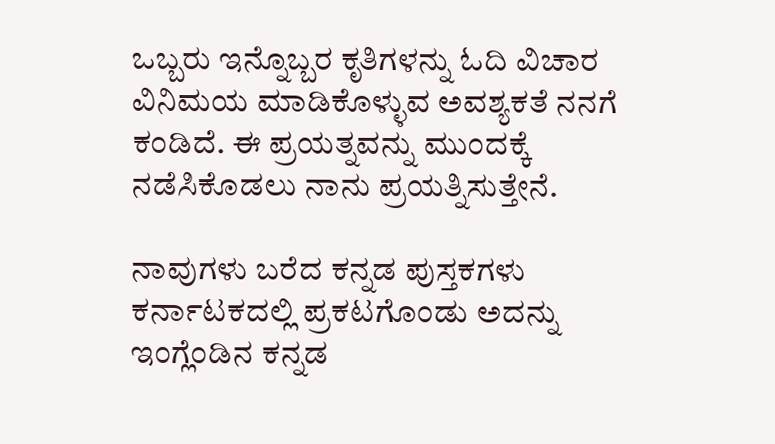ಒಬ್ಬರು ಇನ್ನೊಬ್ಬರ ಕೃತಿಗಳನ್ನು ಓದಿ ವಿಚಾರ ವಿನಿಮಯ ಮಾಡಿಕೊಳ್ಳುವ ಅವಶ್ಯಕತೆ ನನಗೆ ಕಂಡಿದೆ. ಈ ಪ್ರಯತ್ನವನ್ನು ಮುಂದಕ್ಕೆ ನಡೆಸಿಕೊಡಲು ನಾನು ಪ್ರಯತ್ನಿಸುತ್ತೇನೆ.

ನಾವುಗಳು ಬರೆದ ಕನ್ನಡ ಪುಸ್ತಕಗಳು ಕರ್ನಾಟಕದಲ್ಲಿ ಪ್ರಕಟಗೊಂಡು ಅದನ್ನು ಇಂಗ್ಲೆಂಡಿನ ಕನ್ನಡ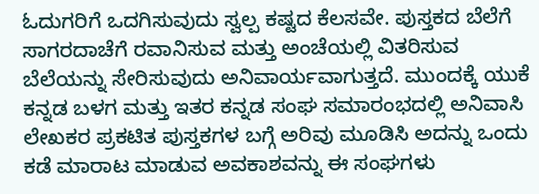ಓದುಗರಿಗೆ ಒದಗಿಸುವುದು ಸ್ವಲ್ಪ ಕಷ್ಟದ ಕೆಲಸವೇ. ಪುಸ್ತಕದ ಬೆಲೆಗೆ ಸಾಗರದಾಚೆಗೆ ರವಾನಿಸುವ ಮತ್ತು ಅಂಚೆಯಲ್ಲಿ ವಿತರಿಸುವ ಬೆಲೆಯನ್ನು ಸೇರಿಸುವುದು ಅನಿವಾರ್ಯವಾಗುತ್ತದೆ. ಮುಂದಕ್ಕೆ ಯುಕೆ ಕನ್ನಡ ಬಳಗ ಮತ್ತು ಇತರ ಕನ್ನಡ ಸಂಘ ಸಮಾರಂಭದಲ್ಲಿ ಅನಿವಾಸಿ ಲೇಖಕರ ಪ್ರಕಟಿತ ಪುಸ್ತಕಗಳ ಬಗ್ಗೆ ಅರಿವು ಮೂಡಿಸಿ ಅದನ್ನು ಒಂದು ಕಡೆ ಮಾರಾಟ ಮಾಡುವ ಅವಕಾಶವನ್ನು ಈ ಸಂಘಗಳು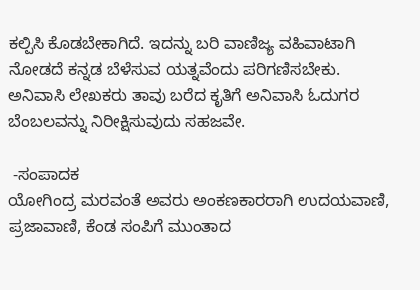ಕಲ್ಪಿಸಿ ಕೊಡಬೇಕಾಗಿದೆ. ಇದನ್ನು ಬರಿ ವಾಣಿಜ್ಯ ವಹಿವಾಟಾಗಿ ನೋಡದೆ ಕನ್ನಡ ಬೆಳೆಸುವ ಯತ್ನವೆಂದು ಪರಿಗಣಿಸಬೇಕು. ಅನಿವಾಸಿ ಲೇಖಕರು ತಾವು ಬರೆದ ಕೃತಿಗೆ ಅನಿವಾಸಿ ಓದುಗರ ಬೆಂಬಲವನ್ನು ನಿರೀಕ್ಷಿಸುವುದು ಸಹಜವೇ.

 -ಸಂಪಾದಕ
ಯೋಗಿಂದ್ರ ಮರವಂತೆ ಅವರು ಅಂಕಣಕಾರರಾಗಿ ಉದಯವಾಣಿ, ಪ್ರಜಾವಾಣಿ, ಕೆಂಡ ಸಂಪಿಗೆ ಮುಂತಾದ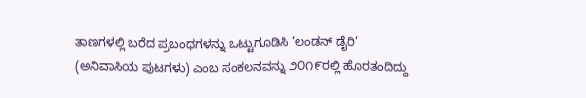ತಾಣಗಳಲ್ಲಿ ಬರೆದ ಪ್ರಬಂಧಗಳನ್ನು ಒಟ್ಟುಗೂಡಿಸಿ ‘ಲಂಡನ್ ಡೈರಿ’ (ಅನಿವಾಸಿಯ ಪುಟಗಳು) ಎಂಬ ಸಂಕಲನವನ್ನು ೨೦೧೯ರಲ್ಲಿ ಹೊರತಂದಿದ್ದು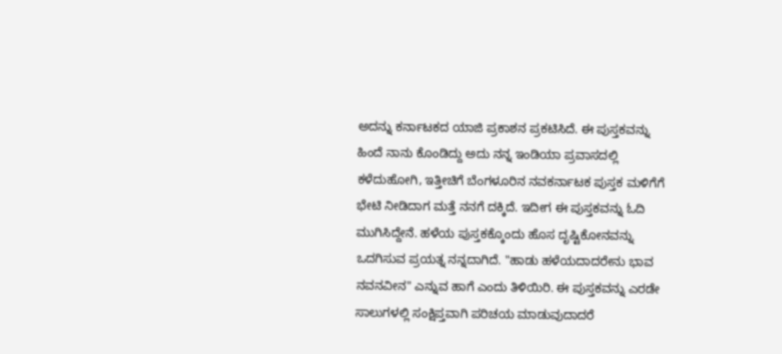ಅದನ್ನು ಕರ್ನಾಟಕದ ಯಾಜಿ ಪ್ರಕಾಶನ ಪ್ರಕಟಿಸಿದೆ. ಈ ಪುಸ್ತಕವನ್ನು ಹಿಂದೆ ನಾನು ಕೊಂಡಿದ್ದು ಅದು ನನ್ನ ಇಂಡಿಯಾ ಪ್ರವಾಸದಲ್ಲಿ ಕಳೆದುಹೋಗಿ, ಇತ್ತೀಚಿಗೆ ಬೆಂಗಳೂರಿನ ನವಕರ್ನಾಟಕ ಪುಸ್ತಕ ಮಳಿಗೆಗೆ ಭೇಟಿ ನೀಡಿದಾಗ ಮತ್ತೆ ನನಗೆ ದಕ್ಕಿದೆ. ಇದೀಗ ಈ ಪುಸ್ತಕವನ್ನು ಓದಿ ಮುಗಿಸಿದ್ದೇನೆ. ಹಳೆಯ ಪುಸ್ತಕಕ್ಕೊಂದು ಹೊಸ ದೃಷ್ಟಿಕೋನವನ್ನು ಒದಗಿಸುವ ಪ್ರಯತ್ನ ನನ್ನದಾಗಿದೆ. "ಹಾಡು ಹಳೆಯದಾದರೇನು ಭಾವ ನವನವೀನ" ಎನ್ನುವ ಹಾಗೆ ಎಂದು ತಿಳಿಯಿರಿ. ಈ ಪುಸ್ತಕವನ್ನು ಎರಡೇ ಸಾಲುಗಳಲ್ಲಿ ಸಂಕ್ಷಿಪ್ತವಾಗಿ ಪರಿಚಯ ಮಾಡುವುದಾದರೆ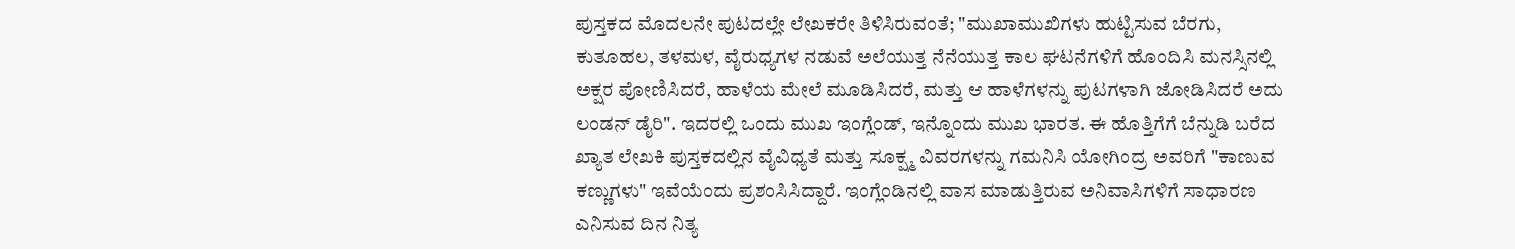ಪುಸ್ತಕದ ಮೊದಲನೇ ಪುಟದಲ್ಲೇ ಲೇಖಕರೇ ತಿಳಿಸಿರುವಂತೆ; "ಮುಖಾಮುಖಿಗಳು ಹುಟ್ಟಿಸುವ ಬೆರಗು, ಕುತೂಹಲ, ತಳಮಳ, ವೈರುಧ್ಯಗಳ ನಡುವೆ ಅಲೆಯುತ್ತ ನೆನೆಯುತ್ತ ಕಾಲ ಘಟನೆಗಳಿಗೆ ಹೊಂದಿಸಿ ಮನಸ್ಸಿನಲ್ಲಿ ಅಕ್ಷರ ಪೋಣಿಸಿದರೆ, ಹಾಳೆಯ ಮೇಲೆ ಮೂಡಿಸಿದರೆ, ಮತ್ತು ಆ ಹಾಳೆಗಳನ್ನು ಪುಟಗಳಾಗಿ ಜೋಡಿಸಿದರೆ ಅದು ಲಂಡನ್ ಡೈರಿ". ಇದರಲ್ಲಿ ಒಂದು ಮುಖ ಇಂಗ್ಲೆಂಡ್, ಇನ್ನೊಂದು ಮುಖ ಭಾರತ. ಈ ಹೊತ್ತಿಗೆಗೆ ಬೆನ್ನುಡಿ ಬರೆದ ಖ್ಯಾತ ಲೇಖಕಿ ಪುಸ್ತಕದಲ್ಲಿನ ವೈವಿಧ್ಯತೆ ಮತ್ತು ಸೂಕ್ಷ್ಮ ವಿವರಗಳನ್ನು ಗಮನಿಸಿ ಯೋಗಿಂದ್ರ ಅವರಿಗೆ "ಕಾಣುವ ಕಣ್ಣುಗಳು" ಇವೆಯೆಂದು ಪ್ರಶಂಸಿಸಿದ್ದಾರೆ. ಇಂಗ್ಲೆಂಡಿನಲ್ಲಿ ವಾಸ ಮಾಡುತ್ತಿರುವ ಅನಿವಾಸಿಗಳಿಗೆ ಸಾಧಾರಣ ಎನಿಸುವ ದಿನ ನಿತ್ಯ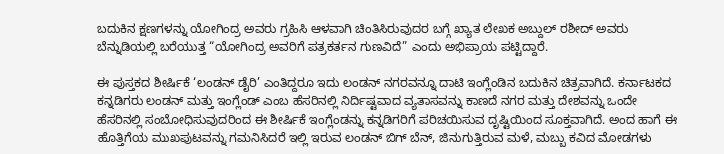ಬದುಕಿನ ಕ್ಷಣಗಳನ್ನು ಯೋಗಿಂದ್ರ ಅವರು ಗ್ರಹಿಸಿ ಆಳವಾಗಿ ಚಿಂತಿಸಿರುವುದರ ಬಗ್ಗೆ ಖ್ಯಾತ ಲೇಖಕ ಅಬ್ದುಲ್ ರಶೀದ್ ಅವರು ಬೆನ್ನುಡಿಯಲ್ಲಿ ಬರೆಯುತ್ತ “ಯೋಗಿಂದ್ರ ಅವರಿಗೆ ಪತ್ರಕರ್ತನ ಗುಣವಿದೆ” ಎಂದು ಅಭಿಪ್ರಾಯ ಪಟ್ಟಿದ್ದಾರೆ.

ಈ ಪುಸ್ತಕದ ಶೀರ್ಷಿಕೆ ‘ಲಂಡನ್ ಡೈರಿ’ ಎಂತಿದ್ದರೂ ಇದು ಲಂಡನ್ ನಗರವನ್ನೂ ದಾಟಿ ಇಂಗ್ಲೆಂಡಿನ ಬದುಕಿನ ಚಿತ್ರವಾಗಿದೆ. ಕರ್ನಾಟಕದ ಕನ್ನಡಿಗರು ಲಂಡನ್ ಮತ್ತು ಇಂಗ್ಲೆಂಡ್ ಎಂಬ ಹೆಸರಿನಲ್ಲಿ ನಿರ್ದಿಷ್ಟವಾದ ವ್ಯತಾಸವನ್ನು ಕಾಣದೆ ನಗರ ಮತ್ತು ದೇಶವನ್ನು ಒಂದೇ ಹೆಸರಿನಲ್ಲಿ ಸಂಬೋಧಿಸುವುದರಿಂದ ಈ ಶೀರ್ಷಿಕೆ ಇಂಗ್ಲೆಂಡನ್ನು ಕನ್ನಡಿಗರಿಗೆ ಪರಿಚಯಿಸುವ ದೃಷ್ಟಿಯಿಂದ ಸೂಕ್ತವಾಗಿದೆ. ಅಂದ ಹಾಗೆ ಈ ಹೊತ್ತಿಗೆಯ ಮುಖಪುಟವನ್ನು ಗಮನಿಸಿದರೆ ಇಲ್ಲಿ ಇರುವ ಲಂಡನ್ ಬಿಗ್ ಬೆನ್, ಜಿನುಗುತ್ತಿರುವ ಮಳೆ, ಮಬ್ಬು ಕವಿದ ಮೋಡಗಳು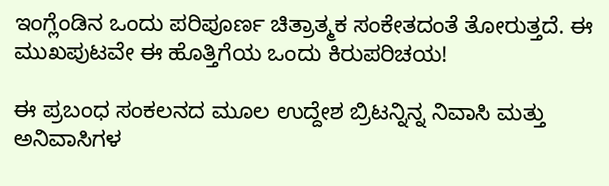ಇಂಗ್ಲೆಂಡಿನ ಒಂದು ಪರಿಪೂರ್ಣ ಚಿತ್ರಾತ್ಮಕ ಸಂಕೇತದಂತೆ ತೋರುತ್ತದೆ. ಈ ಮುಖಪುಟವೇ ಈ ಹೊತ್ತಿಗೆಯ ಒಂದು ಕಿರುಪರಿಚಯ!

ಈ ಪ್ರಬಂಧ ಸಂಕಲನದ ಮೂಲ ಉದ್ದೇಶ ಬ್ರಿಟನ್ನಿನ್ನ ನಿವಾಸಿ ಮತ್ತು ಅನಿವಾಸಿಗಳ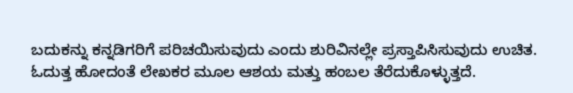ಬದುಕನ್ನು ಕನ್ನಡಿಗರಿಗೆ ಪರಿಚಯಿಸುವುದು ಎಂದು ಶುರಿವಿನಲ್ಲೇ ಪ್ರಸ್ತಾಪಿಸಿಸುವುದು ಉಚಿತ. ಓದುತ್ತ ಹೋದಂತೆ ಲೇಖಕರ ಮೂಲ ಆಶಯ ಮತ್ತು ಹಂಬಲ ತೆರೆದುಕೊಳ್ಳುತ್ತದೆ.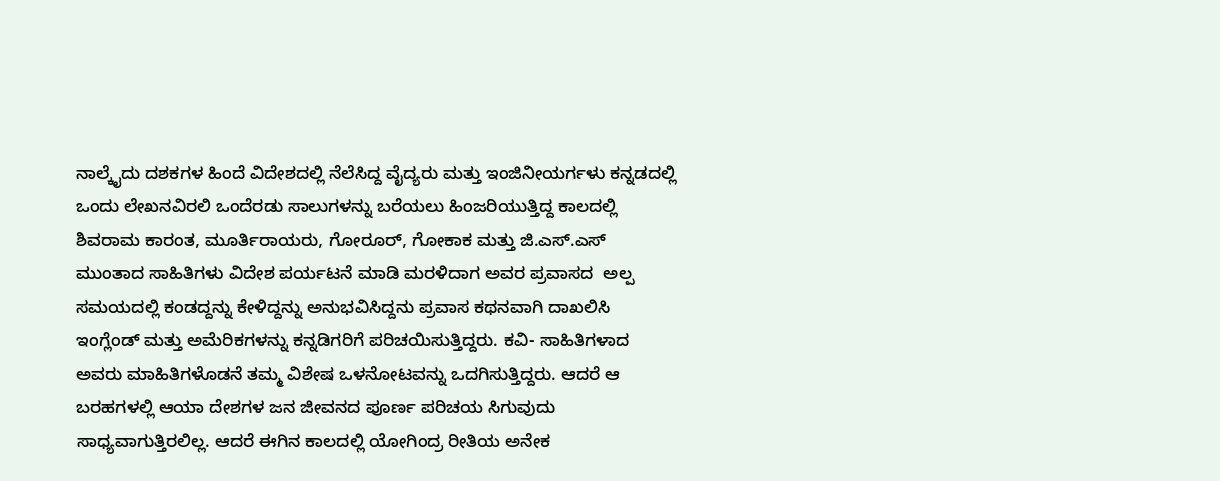ನಾಲ್ಕೈದು ದಶಕಗಳ ಹಿಂದೆ ವಿದೇಶದಲ್ಲಿ ನೆಲೆಸಿದ್ದ ವೈದ್ಯರು ಮತ್ತು ಇಂಜಿನೀಯರ್ಗಳು ಕನ್ನಡದಲ್ಲಿ ಒಂದು ಲೇಖನವಿರಲಿ ಒಂದೆರಡು ಸಾಲುಗಳನ್ನು ಬರೆಯಲು ಹಿಂಜರಿಯುತ್ತಿದ್ದ ಕಾಲದಲ್ಲಿ ಶಿವರಾಮ ಕಾರಂತ, ಮೂರ್ತಿರಾಯರು, ಗೋರೂರ್, ಗೋಕಾಕ ಮತ್ತು ಜಿ.ಎಸ್.ಎಸ್ ಮುಂತಾದ ಸಾಹಿತಿಗಳು ವಿದೇಶ ಪರ್ಯಟನೆ ಮಾಡಿ ಮರಳಿದಾಗ ಅವರ ಪ್ರವಾಸದ  ಅಲ್ಪ ಸಮಯದಲ್ಲಿ ಕಂಡದ್ದನ್ನು ಕೇಳಿದ್ದನ್ನು ಅನುಭವಿಸಿದ್ದನು ಪ್ರವಾಸ ಕಥನವಾಗಿ ದಾಖಲಿಸಿ ಇಂಗ್ಲೆಂಡ್ ಮತ್ತು ಅಮೆರಿಕಗಳನ್ನು ಕನ್ನಡಿಗರಿಗೆ ಪರಿಚಯಿಸುತ್ತಿದ್ದರು. ಕವಿ- ಸಾಹಿತಿಗಳಾದ ಅವರು ಮಾಹಿತಿಗಳೊಡನೆ ತಮ್ಮ ವಿಶೇಷ ಒಳನೋಟವನ್ನು ಒದಗಿಸುತ್ತಿದ್ದರು. ಆದರೆ ಆ ಬರಹಗಳಲ್ಲಿ ಆಯಾ ದೇಶಗಳ ಜನ ಜೀವನದ ಪೂರ್ಣ ಪರಿಚಯ ಸಿಗುವುದು ಸಾಧ್ಯವಾಗುತ್ತಿರಲಿಲ್ಲ. ಆದರೆ ಈಗಿನ ಕಾಲದಲ್ಲಿ ಯೋಗಿಂದ್ರ ರೀತಿಯ ಅನೇಕ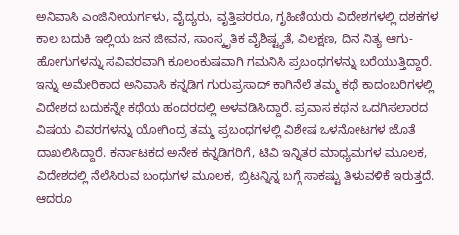ಅನಿವಾಸಿ ಎಂಜಿನೀಯರ್ಗಳು, ವೈದ್ಯರು, ವೃತ್ತಿಪರರೂ, ಗೃಹಿಣಿಯರು ವಿದೇಶಗಳಲ್ಲಿ ದಶಕಗಳ ಕಾಲ ಬದುಕಿ ಇಲ್ಲಿಯ ಜನ ಜೀವನ, ಸಾಂಸ್ಕೃತಿಕ ವೈಶಿಷ್ಟ್ಯತೆ, ವಿಲಕ್ಷಣ, ದಿನ ನಿತ್ಯ ಆಗು-ಹೋಗುಗಳನ್ನು ಸವಿವರವಾಗಿ ಕೂಲಂಕುಷವಾಗಿ ಗಮನಿಸಿ ಪ್ರಬಂಧಗಳನ್ನು ಬರೆಯುತ್ತಿದ್ದಾರೆ. ಇನ್ನು ಅಮೇರಿಕಾದ ಅನಿವಾಸಿ ಕನ್ನಡಿಗ ಗುರುಪ್ರಸಾದ್ ಕಾಗಿನೆಲೆ ತಮ್ಮ ಕಥೆ ಕಾದಂಬರಿಗಳಲ್ಲಿ ವಿದೇಶದ ಬದುಕನ್ನೇ ಕಥೆಯ ಹಂದರದಲ್ಲಿ ಅಳವಡಿಸಿದ್ದಾರೆ. ಪ್ರವಾಸ ಕಥನ ಒದಗಿಸಲಾರದ ವಿಷಯ ವಿವರಗಳನ್ನು ಯೋಗಿಂದ್ರ ತಮ್ಮ ಪ್ರಬಂಧಗಳಲ್ಲಿ ವಿಶೇಷ ಒಳನೋಟಗಳ ಜೊತೆ ದಾಖಲಿಸಿದ್ದಾರೆ. ಕರ್ನಾಟಕದ ಅನೇಕ ಕನ್ನಡಿಗರಿಗೆ, ಟಿವಿ ಇನ್ನಿತರ ಮಾಧ್ಯಮಗಳ ಮೂಲಕ, ವಿದೇಶದಲ್ಲಿ ನೆಲೆಸಿರುವ ಬಂಧುಗಳ ಮೂಲಕ, ಬ್ರಿಟನ್ನಿನ್ನ ಬಗ್ಗೆ ಸಾಕಷ್ಟು ತಿಳುವಳಿಕೆ ಇರುತ್ತದೆ. ಆದರೂ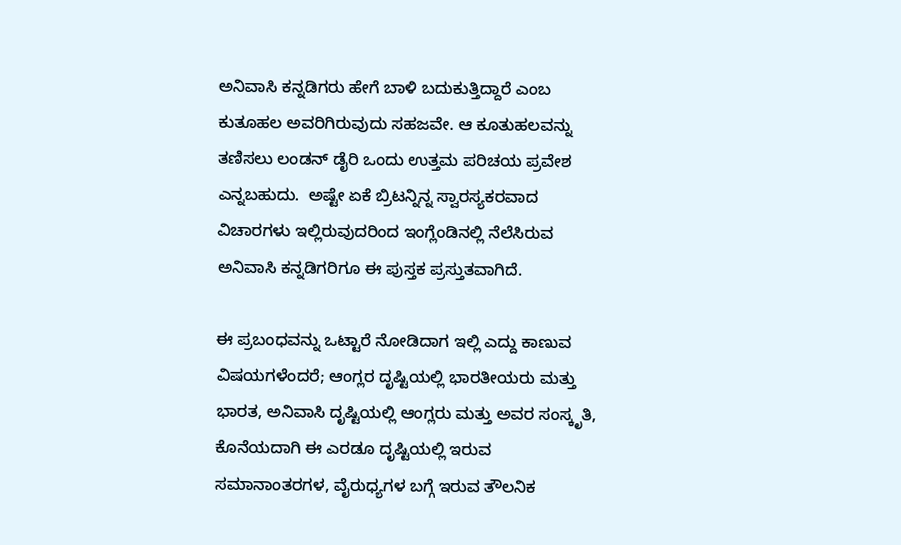ಅನಿವಾಸಿ ಕನ್ನಡಿಗರು ಹೇಗೆ ಬಾಳಿ ಬದುಕುತ್ತಿದ್ದಾರೆ ಎಂಬ ಕುತೂಹಲ ಅವರಿಗಿರುವುದು ಸಹಜವೇ. ಆ ಕೂತುಹಲವನ್ನು ತಣಿಸಲು ಲಂಡನ್ ಡೈರಿ ಒಂದು ಉತ್ತಮ ಪರಿಚಯ ಪ್ರವೇಶ ಎನ್ನಬಹುದು.  ಅಷ್ಟೇ ಏಕೆ ಬ್ರಿಟನ್ನಿನ್ನ ಸ್ವಾರಸ್ಯಕರವಾದ ವಿಚಾರಗಳು ಇಲ್ಲಿರುವುದರಿಂದ ಇಂಗ್ಲೆಂಡಿನಲ್ಲಿ ನೆಲೆಸಿರುವ ಅನಿವಾಸಿ ಕನ್ನಡಿಗರಿಗೂ ಈ ಪುಸ್ತಕ ಪ್ರಸ್ತುತವಾಗಿದೆ.

ಈ ಪ್ರಬಂಧವನ್ನು ಒಟ್ಟಾರೆ ನೋಡಿದಾಗ ಇಲ್ಲಿ ಎದ್ದು ಕಾಣುವ ವಿಷಯಗಳೆಂದರೆ; ಆಂಗ್ಲರ ದೃಷ್ಟಿಯಲ್ಲಿ ಭಾರತೀಯರು ಮತ್ತು ಭಾರತ, ಅನಿವಾಸಿ ದೃಷ್ಟಿಯಲ್ಲಿ ಆಂಗ್ಲರು ಮತ್ತು ಅವರ ಸಂಸ್ಕೃತಿ, ಕೊನೆಯದಾಗಿ ಈ ಎರಡೂ ದೃಷ್ಟಿಯಲ್ಲಿ ಇರುವ ಸಮಾನಾಂತರಗಳ, ವೈರುಧ್ಯಗಳ ಬಗ್ಗೆ ಇರುವ ತೌಲನಿಕ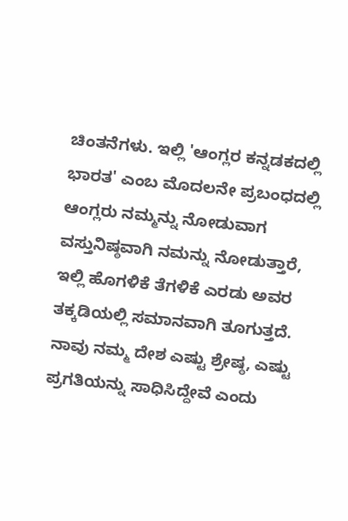ಚಿಂತನೆಗಳು. ಇಲ್ಲಿ 'ಆಂಗ್ಲರ ಕನ್ನಡಕದಲ್ಲಿ ಭಾರತ' ಎಂಬ ಮೊದಲನೇ ಪ್ರಬಂಧದಲ್ಲಿ ಆಂಗ್ಲರು ನಮ್ಮನ್ನು ನೋಡುವಾಗ ವಸ್ತುನಿಷ್ಠವಾಗಿ ನಮನ್ನು ನೋಡುತ್ತಾರೆ, ಇಲ್ಲಿ ಹೊಗಳಿಕೆ ತೆಗಳಿಕೆ ಎರಡು ಅವರ ತಕ್ಕಡಿಯಲ್ಲಿ ಸಮಾನವಾಗಿ ತೂಗುತ್ತದೆ. ನಾವು ನಮ್ಮ ದೇಶ ಎಷ್ಟು ಶ್ರೇಷ್ಠ, ಎಷ್ಟು ಪ್ರಗತಿಯನ್ನು ಸಾಧಿಸಿದ್ದೇವೆ ಎಂದು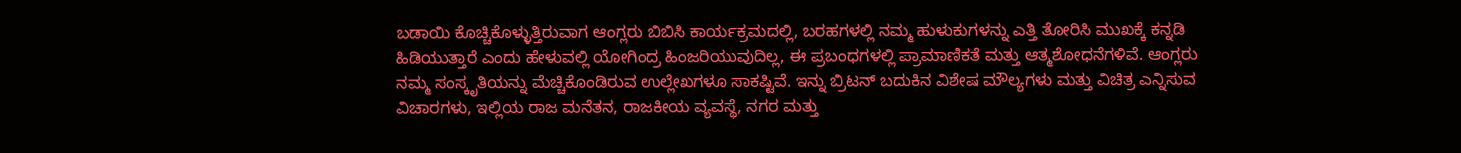ಬಡಾಯಿ ಕೊಚ್ಚಿಕೊಳ್ಳುತ್ತಿರುವಾಗ ಆಂಗ್ಲರು ಬಿಬಿಸಿ ಕಾರ್ಯಕ್ರಮದಲ್ಲಿ, ಬರಹಗಳಲ್ಲಿ ನಮ್ಮ ಹುಳುಕುಗಳನ್ನು ಎತ್ತಿ ತೋರಿಸಿ ಮುಖಕ್ಕೆ ಕನ್ನಡಿ ಹಿಡಿಯುತ್ತಾರೆ ಎಂದು ಹೇಳುವಲ್ಲಿ ಯೋಗಿಂದ್ರ ಹಿಂಜರಿಯುವುದಿಲ್ಲ, ಈ ಪ್ರಬಂಧಗಳಲ್ಲಿ ಪ್ರಾಮಾಣಿಕತೆ ಮತ್ತು ಆತ್ಮಶೋಧನೆಗಳಿವೆ. ಆಂಗ್ಲರು ನಮ್ಮ ಸಂಸ್ಕೃತಿಯನ್ನು ಮೆಚ್ಚಿಕೊಂಡಿರುವ ಉಲ್ಲೇಖಗಳೂ ಸಾಕಷ್ಟಿವೆ. ಇನ್ನು ಬ್ರಿಟನ್ ಬದುಕಿನ ವಿಶೇಷ ಮೌಲ್ಯಗಳು ಮತ್ತು ವಿಚಿತ್ರ ಎನ್ನಿಸುವ ವಿಚಾರಗಳು, ಇಲ್ಲಿಯ ರಾಜ ಮನೆತನ, ರಾಜಕೀಯ ವ್ಯವಸ್ಥೆ, ನಗರ ಮತ್ತು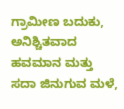ಗ್ರಾಮೀಣ ಬದುಕು, ಅನಿಶ್ಚಿತವಾದ ಹವಮಾನ ಮತ್ತು ಸದಾ ಜಿನುಗುವ ಮಳೆ,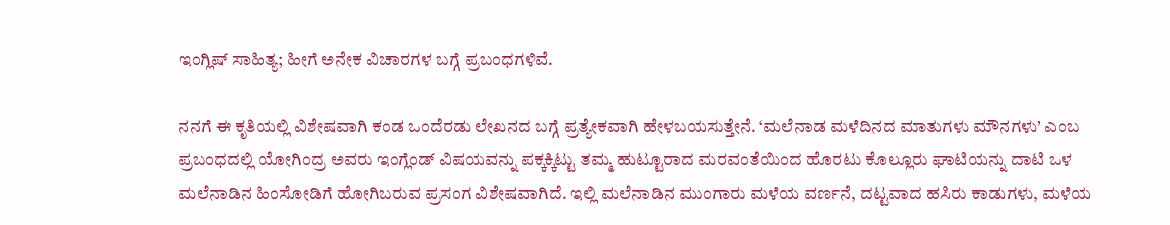ಇಂಗ್ಲಿಷ್ ಸಾಹಿತ್ಯ; ಹೀಗೆ ಅನೇಕ ವಿಚಾರಗಳ ಬಗ್ಗೆ ಪ್ರಬಂಧಗಳಿವೆ.

ನನಗೆ ಈ ಕೃತಿಯಲ್ಲಿ ವಿಶೇಷವಾಗಿ ಕಂಡ ಒಂದೆರಡು ಲೇಖನದ ಬಗ್ಗೆ ಪ್ರತ್ಯೇಕವಾಗಿ ಹೇಳಬಯಸುತ್ತೇನೆ. ‘ಮಲೆನಾಡ ಮಳೆದಿನದ ಮಾತುಗಳು ಮೌನಗಳು’ ಎಂಬ ಪ್ರಬಂಧದಲ್ಲಿ ಯೋಗಿಂದ್ರ ಅವರು ಇಂಗ್ಲೆಂಡ್ ವಿಷಯವನ್ನು ಪಕ್ಕಕ್ಕಿಟ್ಟು ತಮ್ಮ ಹುಟ್ಟೂರಾದ ಮರವಂತೆಯಿಂದ ಹೊರಟು ಕೊಲ್ಲೂರು ಘಾಟಿಯನ್ನು ದಾಟಿ ಒಳ ಮಲೆನಾಡಿನ ಹಿಂಸೋಡಿಗೆ ಹೋಗಿಬರುವ ಪ್ರಸಂಗ ವಿಶೇಷವಾಗಿದೆ. ಇಲ್ಲಿ ಮಲೆನಾಡಿನ ಮುಂಗಾರು ಮಳೆಯ ವರ್ಣನೆ, ದಟ್ಟವಾದ ಹಸಿರು ಕಾಡುಗಳು, ಮಳೆಯ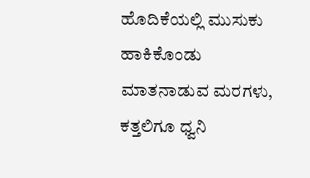ಹೊದಿಕೆಯಲ್ಲಿ ಮುಸುಕು ಹಾಕಿಕೊಂಡು ಮಾತನಾಡುವ ಮರಗಳು, ಕತ್ತಲಿಗೂ ಧ್ವನಿ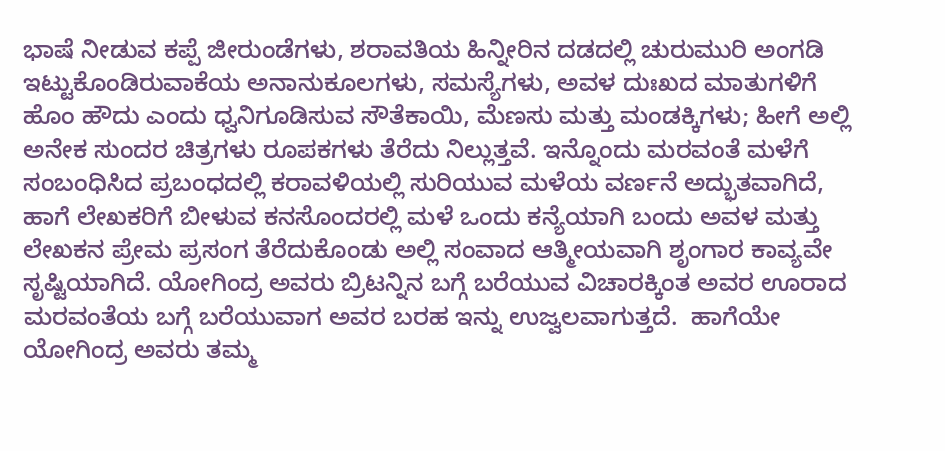ಭಾಷೆ ನೀಡುವ ಕಪ್ಪೆ ಜೀರುಂಡೆಗಳು, ಶರಾವತಿಯ ಹಿನ್ನೀರಿನ ದಡದಲ್ಲಿ ಚುರುಮುರಿ ಅಂಗಡಿ ಇಟ್ಟುಕೊಂಡಿರುವಾಕೆಯ ಅನಾನುಕೂಲಗಳು, ಸಮಸ್ಯೆಗಳು, ಅವಳ ದುಃಖದ ಮಾತುಗಳಿಗೆ ಹೊಂ ಹೌದು ಎಂದು ಧ್ವನಿಗೂಡಿಸುವ ಸೌತೆಕಾಯಿ, ಮೆಣಸು ಮತ್ತು ಮಂಡಕ್ಕಿಗಳು; ಹೀಗೆ ಅಲ್ಲಿ ಅನೇಕ ಸುಂದರ ಚಿತ್ರಗಳು ರೂಪಕಗಳು ತೆರೆದು ನಿಲ್ಲುತ್ತವೆ. ಇನ್ನೊಂದು ಮರವಂತೆ ಮಳೆಗೆ ಸಂಬಂಧಿಸಿದ ಪ್ರಬಂಧದಲ್ಲಿ ಕರಾವಳಿಯಲ್ಲಿ ಸುರಿಯುವ ಮಳೆಯ ವರ್ಣನೆ ಅದ್ಭುತವಾಗಿದೆ, ಹಾಗೆ ಲೇಖಕರಿಗೆ ಬೀಳುವ ಕನಸೊಂದರಲ್ಲಿ ಮಳೆ ಒಂದು ಕನ್ಯೆಯಾಗಿ ಬಂದು ಅವಳ ಮತ್ತು ಲೇಖಕನ ಪ್ರೇಮ ಪ್ರಸಂಗ ತೆರೆದುಕೊಂಡು ಅಲ್ಲಿ ಸಂವಾದ ಆತ್ಮೀಯವಾಗಿ ಶೃಂಗಾರ ಕಾವ್ಯವೇ ಸೃಷ್ಟಿಯಾಗಿದೆ. ಯೋಗಿಂದ್ರ ಅವರು ಬ್ರಿಟನ್ನಿನ ಬಗ್ಗೆ ಬರೆಯುವ ವಿಚಾರಕ್ಕಿಂತ ಅವರ ಊರಾದ ಮರವಂತೆಯ ಬಗ್ಗೆ ಬರೆಯುವಾಗ ಅವರ ಬರಹ ಇನ್ನು ಉಜ್ವಲವಾಗುತ್ತದೆ.  ಹಾಗೆಯೇ ಯೋಗಿಂದ್ರ ಅವರು ತಮ್ಮ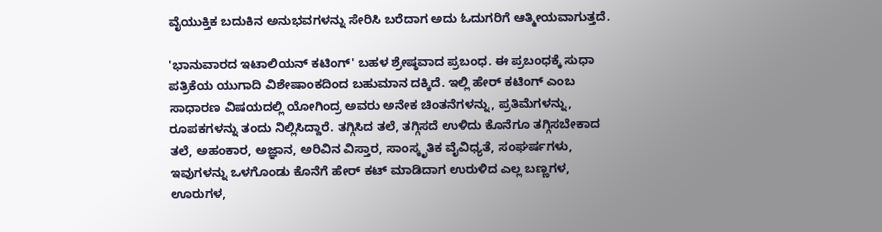ವೈಯುಕ್ತಿಕ ಬದುಕಿನ ಅನುಭವಗಳನ್ನು ಸೇರಿಸಿ ಬರೆದಾಗ ಅದು ಓದುಗರಿಗೆ ಆತ್ಮೀಯವಾಗುತ್ತದೆ.

'ಭಾನುವಾರದ ಇಟಾಲಿಯನ್ ಕಟಿಂಗ್' ಬಹಳ ಶ್ರೇಷ್ಠವಾದ ಪ್ರಬಂಧ. ಈ ಪ್ರಬಂಧಕ್ಕೆ ಸುಧಾ ಪತ್ರಿಕೆಯ ಯುಗಾದಿ ವಿಶೇಷಾಂಕದಿಂದ ಬಹುಮಾನ ದಕ್ಕಿದೆ. ಇಲ್ಲಿ ಹೇರ್ ಕಟಿಂಗ್ ಎಂಬ ಸಾಧಾರಣ ವಿಷಯದಲ್ಲಿ ಯೋಗಿಂದ್ರ ಅವರು ಅನೇಕ ಚಿಂತನೆಗಳನ್ನು, ಪ್ರತಿಮೆಗಳನ್ನು, ರೂಪಕಗಳನ್ನು ತಂದು ನಿಲ್ಲಿಸಿದ್ದಾರೆ. ತಗ್ಗಿಸಿದ ತಲೆ, ತಗ್ಗಿಸದೆ ಉಳಿದು ಕೊನೆಗೂ ತಗ್ಗಿಸಬೇಕಾದ ತಲೆ, ಅಹಂಕಾರ, ಅಜ್ಞಾನ, ಅರಿವಿನ ವಿಸ್ತಾರ, ಸಾಂಸ್ಕೃತಿಕ ವೈವಿಧ್ಯತೆ, ಸಂಘರ್ಷಗಳು, ಇವುಗಳನ್ನು ಒಳಗೊಂಡು ಕೊನೆಗೆ ಹೇರ್ ಕಟ್ ಮಾಡಿದಾಗ ಉರುಳಿದ ಎಲ್ಲ ಬಣ್ಣಗಳ, ಊರುಗಳ,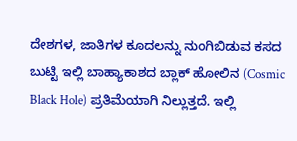ದೇಶಗಳ, ಜಾತಿಗಳ ಕೂದಲನ್ನು ನುಂಗಿಬಿಡುವ ಕಸದ ಬುಟ್ಟಿ ಇಲ್ಲಿ ಬಾಹ್ಯಾಕಾಶದ ಬ್ಲಾಕ್ ಹೋಲಿನ (Cosmic Black Hole) ಪ್ರತಿಮೆಯಾಗಿ ನಿಲ್ಲುತ್ತದೆ. ಇಲ್ಲಿ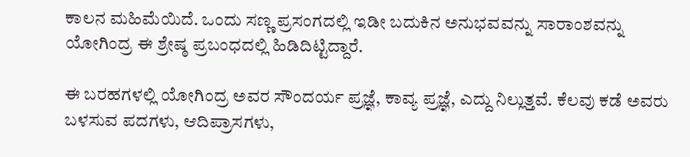ಕಾಲನ ಮಹಿಮೆಯಿದೆ. ಒಂದು ಸಣ್ಣ ಪ್ರಸಂಗದಲ್ಲಿ ಇಡೀ ಬದುಕಿನ ಅನುಭವವನ್ನು ಸಾರಾಂಶವನ್ನು ಯೋಗಿಂದ್ರ ಈ ಶ್ರೇಷ್ಠ ಪ್ರಬಂಧದಲ್ಲಿ ಹಿಡಿದಿಟ್ಟಿದ್ದಾರೆ.

ಈ ಬರಹಗಳಲ್ಲಿ ಯೋಗಿಂದ್ರ ಅವರ ಸೌಂದರ್ಯ ಪ್ರಜ್ಞೆ, ಕಾವ್ಯ ಪ್ರಜ್ಞೆ, ಎದ್ದು ನಿಲ್ಲುತ್ತವೆ. ಕೆಲವು ಕಡೆ ಅವರು ಬಳಸುವ ಪದಗಳು, ಆದಿಪ್ರಾಸಗಳು,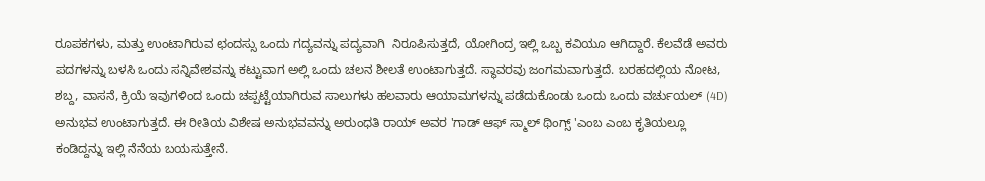ರೂಪಕಗಳು, ಮತ್ತು ಉಂಟಾಗಿರುವ ಛಂದಸ್ಸು ಒಂದು ಗದ್ಯವನ್ನು ಪದ್ಯವಾಗಿ  ನಿರೂಪಿಸುತ್ತದೆ, ಯೋಗಿಂದ್ರ ಇಲ್ಲಿ ಒಬ್ಬ ಕವಿಯೂ ಆಗಿದ್ದಾರೆ. ಕೆಲವೆಡೆ ಅವರು ಪದಗಳನ್ನು ಬಳಸಿ ಒಂದು ಸನ್ನಿವೇಶವನ್ನು ಕಟ್ಟುವಾಗ ಅಲ್ಲಿ ಒಂದು ಚಲನ ಶೀಲತೆ ಉಂಟಾಗುತ್ತದೆ. ಸ್ಥಾವರವು ಜಂಗಮವಾಗುತ್ತದೆ. ಬರಹದಲ್ಲಿಯ ನೋಟ, ಶಬ್ದ, ವಾಸನೆ, ಕ್ರಿಯೆ ಇವುಗಳಿಂದ ಒಂದು ಚಪ್ಪಟ್ಟೆಯಾಗಿರುವ ಸಾಲುಗಳು ಹಲವಾರು ಆಯಾಮಗಳನ್ನು ಪಡೆದುಕೊಂಡು ಒಂದು ಒಂದು ವರ್ಚುಯಲ್ (4D) ಅನುಭವ ಉಂಟಾಗುತ್ತದೆ. ಈ ರೀತಿಯ ವಿಶೇಷ ಅನುಭವವನ್ನು ಅರುಂಧತಿ ರಾಯ್ ಅವರ 'ಗಾಡ್ ಆಫ್ ಸ್ಮಾಲ್ ಥಿಂಗ್ಸ್ 'ಎಂಬ ಎಂಬ ಕೃತಿಯಲ್ಲೂ ಕಂಡಿದ್ದನ್ನು ಇಲ್ಲಿ ನೆನೆಯ ಬಯಸುತ್ತೇನೆ.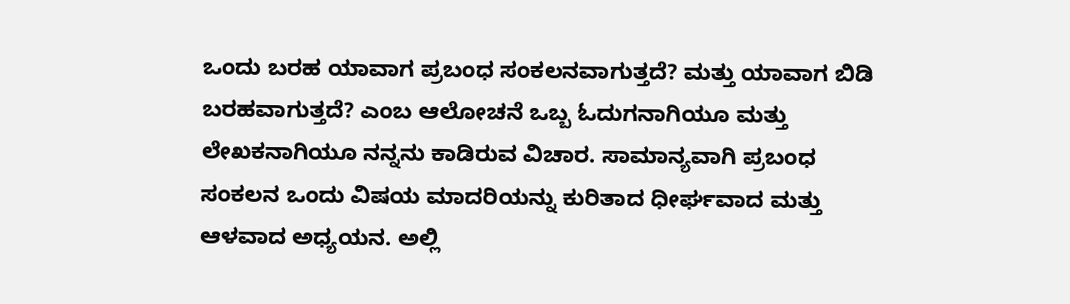ಒಂದು ಬರಹ ಯಾವಾಗ ಪ್ರಬಂಧ ಸಂಕಲನವಾಗುತ್ತದೆ? ಮತ್ತು ಯಾವಾಗ ಬಿಡಿ ಬರಹವಾಗುತ್ತದೆ? ಎಂಬ ಆಲೋಚನೆ ಒಬ್ಬ ಓದುಗನಾಗಿಯೂ ಮತ್ತು ಲೇಖಕನಾಗಿಯೂ ನನ್ನನು ಕಾಡಿರುವ ವಿಚಾರ. ಸಾಮಾನ್ಯವಾಗಿ ಪ್ರಬಂಧ ಸಂಕಲನ ಒಂದು ವಿಷಯ ಮಾದರಿಯನ್ನು ಕುರಿತಾದ ಧೀರ್ಘವಾದ ಮತ್ತು ಆಳವಾದ ಅಧ್ಯಯನ. ಅಲ್ಲಿ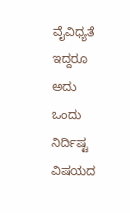ವೈವಿಧ್ಯತೆ ಇದ್ದರೂ ಅದು ಒಂದು ನಿರ್ದಿಷ್ಟ ವಿಷಯದ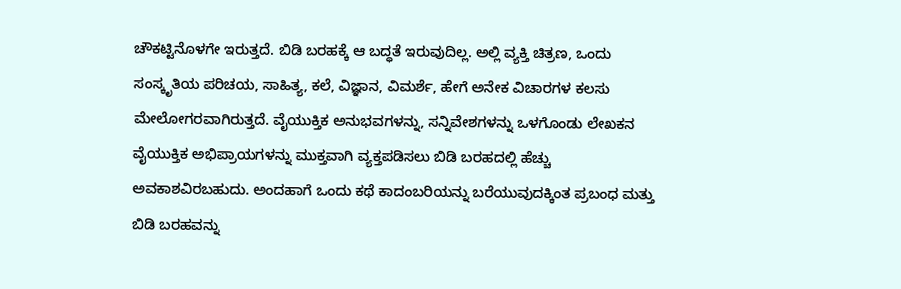ಚೌಕಟ್ಟಿನೊಳಗೇ ಇರುತ್ತದೆ. ಬಿಡಿ ಬರಹಕ್ಕೆ ಆ ಬದ್ಧತೆ ಇರುವುದಿಲ್ಲ. ಅಲ್ಲಿ ವ್ಯಕ್ತಿ ಚಿತ್ರಣ, ಒಂದು ಸಂಸ್ಕೃತಿಯ ಪರಿಚಯ, ಸಾಹಿತ್ಯ, ಕಲೆ, ವಿಜ್ಞಾನ, ವಿಮರ್ಶೆ, ಹೇಗೆ ಅನೇಕ ವಿಚಾರಗಳ ಕಲಸು ಮೇಲೋಗರವಾಗಿರುತ್ತದೆ. ವೈಯುಕ್ತಿಕ ಅನುಭವಗಳನ್ನು, ಸನ್ನಿವೇಶಗಳನ್ನು ಒಳಗೊಂಡು ಲೇಖಕನ ವೈಯುಕ್ತಿಕ ಅಭಿಪ್ರಾಯಗಳನ್ನು ಮುಕ್ತವಾಗಿ ವ್ಯಕ್ತಪಡಿಸಲು ಬಿಡಿ ಬರಹದಲ್ಲಿ ಹೆಚ್ಚು ಅವಕಾಶವಿರಬಹುದು. ಅಂದಹಾಗೆ ಒಂದು ಕಥೆ ಕಾದಂಬರಿಯನ್ನು ಬರೆಯುವುದಕ್ಕಿಂತ ಪ್ರಬಂಧ ಮತ್ತು ಬಿಡಿ ಬರಹವನ್ನು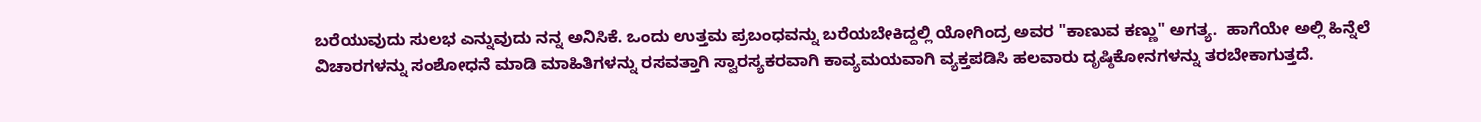ಬರೆಯುವುದು ಸುಲಭ ಎನ್ನುವುದು ನನ್ನ ಅನಿಸಿಕೆ. ಒಂದು ಉತ್ತಮ ಪ್ರಬಂಧವನ್ನು ಬರೆಯಬೇಕಿದ್ದಲ್ಲಿ ಯೋಗಿಂದ್ರ ಅವರ "ಕಾಣುವ ಕಣ್ಣು" ಅಗತ್ಯ.  ಹಾಗೆಯೇ ಅಲ್ಲಿ ಹಿನ್ನೆಲೆ ವಿಚಾರಗಳನ್ನು ಸಂಶೋಧನೆ ಮಾಡಿ ಮಾಹಿತಿಗಳನ್ನು ರಸವತ್ತಾಗಿ ಸ್ವಾರಸ್ಯಕರವಾಗಿ ಕಾವ್ಯಮಯವಾಗಿ ವ್ಯಕ್ತಪಡಿಸಿ ಹಲವಾರು ದೃಷ್ಠಿಕೋನಗಳನ್ನು ತರಬೇಕಾಗುತ್ತದೆ.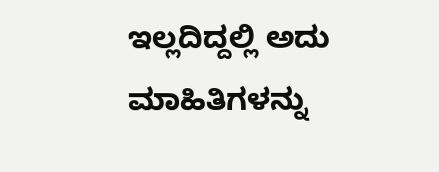ಇಲ್ಲದಿದ್ದಲ್ಲಿ ಅದು ಮಾಹಿತಿಗಳನ್ನು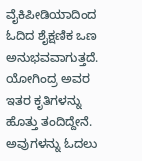ವೈಕಿಪೀಡಿಯಾದಿಂದ ಓದಿದ ಶೈಕ್ಷಣಿಕ ಒಣ ಅನುಭವವಾಗುತ್ತದೆ. ಯೋಗಿಂದ್ರ ಅವರ ಇತರ ಕೃತಿಗಳನ್ನು ಹೊತ್ತು ತಂದಿದ್ದೇನೆ. ಅವುಗಳನ್ನು ಓದಲು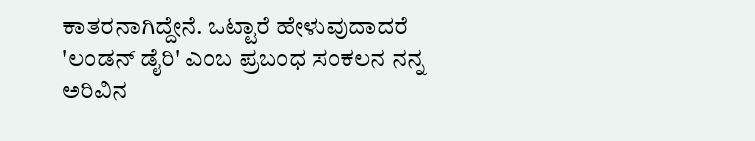ಕಾತರನಾಗಿದ್ದೇನೆ. ಒಟ್ಟಾರೆ ಹೇಳುವುದಾದರೆ 'ಲಂಡನ್ ಡೈರಿ' ಎಂಬ ಪ್ರಬಂಧ ಸಂಕಲನ ನನ್ನ ಅರಿವಿನ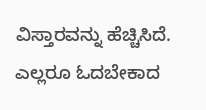ವಿಸ್ತಾರವನ್ನು ಹೆಚ್ಚಿಸಿದೆ. ಎಲ್ಲರೂ ಓದಬೇಕಾದ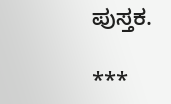ಪುಸ್ತಕ.

***